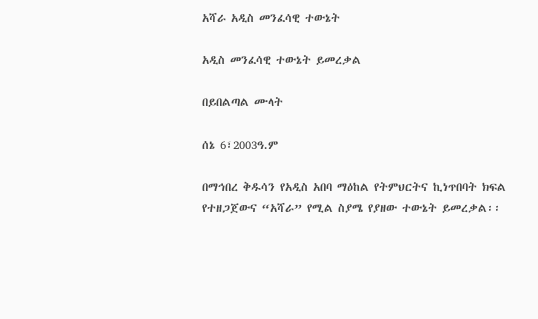አሻራ አዲስ መንፈሳዊ ተውኔት

አዲስ መንፈሳዊ ተውኔት ይመረቃል

በይበልጣል ሙላት

ሰኔ 6፣2003ዓ.ም

በማኅበረ ቅዱሳን የአዲስ አበባ ማዕከል የትምህርትና ኪነጥበባት ክፍል የተዘጋጀውና “አሻራ” የሚል ስያሜ የያዘው ተውኔት ይመረቃል፡፡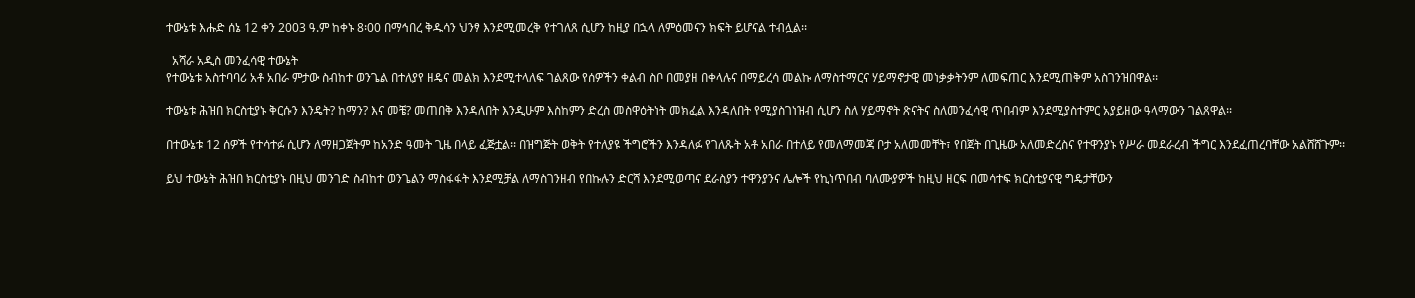ተውኔቱ እሑድ ሰኔ 12 ቀን 2003 ዓ.ም ከቀኑ 8፡00 በማኅበረ ቅዱሳን ህንፃ እንደሚመረቅ የተገለጸ ሲሆን ከዚያ በኋላ ለምዕመናን ክፍት ይሆናል ተብሏል፡፡

  አሻራ አዲስ መንፈሳዊ ተውኔት
የተውኔቱ አስተባባሪ አቶ አበራ ምታው ስብከተ ወንጌል በተለያየ ዘዴና መልክ እንደሚተላለፍ ገልጸው የሰዎችን ቀልብ ስቦ በመያዘ በቀላሉና በማይረሳ መልኩ ለማስተማርና ሃይማኖታዊ መነቃቃትንም ለመፍጠር እንደሚጠቅም አስገንዝበዋል፡፡

ተውኔቱ ሕዝበ ክርስቲያኑ ቅርሱን እንዴት? ከማን? እና መቼ? መጠበቅ እንዳለበት እንዲሁም እስከምን ድረስ መስዋዕትነት መክፈል እንዳለበት የሚያስገነዝብ ሲሆን ስለ ሃይማኖት ጽናትና ስለመንፈሳዊ ጥበብም እንደሚያስተምር አያይዘው ዓላማውን ገልጸዋል፡፡

በተውኔቱ 12 ሰዎች የተሳተፉ ሲሆን ለማዘጋጀትም ከአንድ ዓመት ጊዜ በላይ ፈጅቷል፡፡ በዝግጅት ወቅት የተለያዩ ችግሮችን እንዳለፉ የገለጹት አቶ አበራ በተለይ የመለማመጃ ቦታ አለመመቸት፣ የበጀት በጊዜው አለመድረስና የተዋንያኑ የሥራ መደራረብ ችግር እንደፈጠረባቸው አልሸሸጉም፡፡

ይህ ተውኔት ሕዝበ ክርስቲያኑ በዚህ መንገድ ስብከተ ወንጌልን ማስፋፋት እንደሚቻል ለማስገንዘብ የበኩሉን ድርሻ እንደሚወጣና ደራስያን ተዋንያንና ሌሎች የኪነጥበብ ባለሙያዎች ከዚህ ዘርፍ በመሳተፍ ክርስቲያናዊ ግዴታቸውን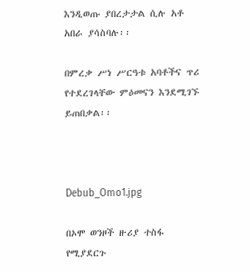እንዲወጡ ያበረታታል ሲሉ አቶ አበራ ያሳስባሉ፡፡

በምረቃ ሥነ ሥርዓቱ አባቶችና ጥሪ የተደረገላቸው ምዕመናን እንደሚገኙ ይጠበቃል፡፡



Debub_Omo1.jpg

በኦሞ ወንዞች ዙሪያ ተስፋ የሚያደርጉ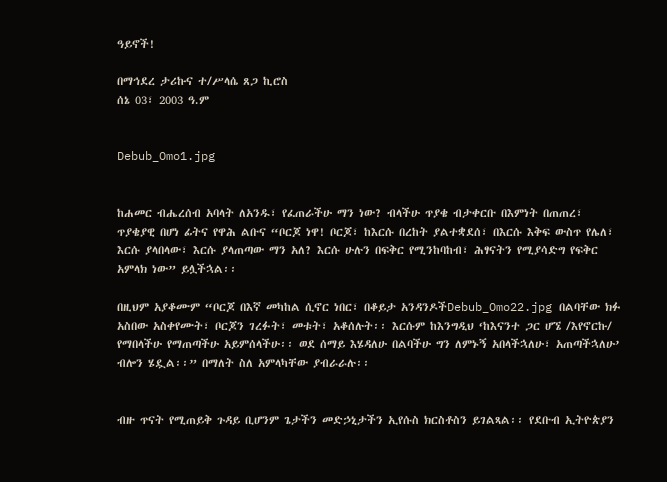ዓይኖች!

በማኅደረ ታሪኩና ተ/ሥላሴ ጸጋ ኪሮስ
ሰኔ 03፣ 2003 ዓ.ም


Debub_Omo1.jpg


ከሐመር ብሔረሰብ አባላት ለአንዱ፣ የፈጠራችሁ ማን ነው? ብላችሁ ጥያቄ ብታቀርቡ በእምነት በጠጠረ፣ ጥያቄያዊ በሆነ ፊትና የዋሕ ልቡና “ቦርጆ ነዋ! ቦርጆ፣ ከእርሱ በረከት ያልተቋደሰ፣ በእርሱ እቅፍ ውስጥ የሌለ፣ እርሱ ያላበላው፣ እርሱ ያላጠጣው ማን አለ? እርሱ ሁሉን በፍቅር የሚንከባከብ፣ ሕፃናትን የሚያሳድግ የፍቅር አምላክ ነው” ይሏችኋል፡፡

በዚህም አያቆሙም “ቦርጆ በእኛ መካከል ሲኖር ነበር፣ በቆይታ አንዳንዶችDebub_Omo22.jpg በልባቸው ክፉ አስበው አስቀየሙት፣ ቦርጆን ገረፉት፣ መቱት፣ አቆሰሉት፡፡ እርሱም ከእንግዲህ ‘ከእናንተ ጋር ሆኜ /እየኖርኩ/ የማበላችሁ የማጠጣችሁ አይምሰላችሁ፡፡ ወደ ሰማይ እሄዳለሁ በልባችሁ ግን ለምኑኝ አበላችኋለሁ፣ አጠጣችኋለሁ’ ብሎን ሄዷል፡፡” በማለት ስለ አምላካቸው ያብራራሉ፡፡


ብዙ ጥናት የሚጠይቅ ጉዳይ ቢሆንም ጌታችን መድኃኒታችን ኢየሱስ ክርስቶስን ይገልጻል፡፡ የደቡብ ኢትዮጵያን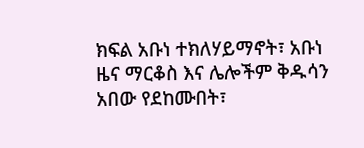ክፍል አቡነ ተክለሃይማኖት፣ አቡነ ዜና ማርቆስ እና ሌሎችም ቅዱሳን አበው የደከሙበት፣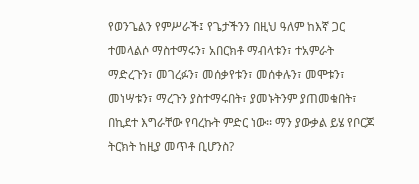የወንጌልን የምሥራች፤ የጌታችንን በዚህ ዓለም ከእኛ ጋር ተመላልሶ ማስተማሩን፣ አበርክቶ ማብላቱን፣ ተአምራት ማድረጉን፣ መገረፉን፣ መሰቃየቱን፣ መሰቀሉን፣ መሞቱን፣ መነሣቱን፣ ማረጉን ያስተማሩበት፣ ያመኑትንም ያጠመቁበት፣ በኪደተ እግራቸው የባረኩት ምድር ነው፡፡ ማን ያውቃል ይሄ የቦርጆ ትርክት ከዚያ መጥቶ ቢሆንስ?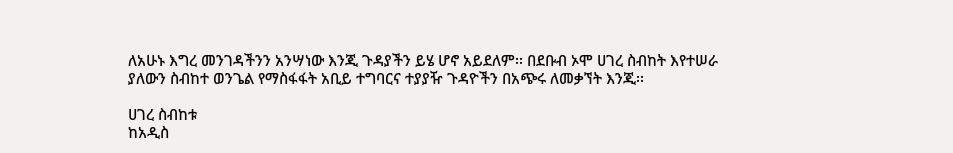ለአሁኑ እግረ መንገዳችንን አንሣነው እንጂ ጉዳያችን ይሄ ሆኖ አይደለም፡፡ በደቡብ ኦሞ ሀገረ ስብከት እየተሠራ ያለውን ስብከተ ወንጌል የማስፋፋት አቢይ ተግባርና ተያያዥ ጉዳዮችን በአጭሩ ለመቃኘት እንጂ፡፡

ሀገረ ስብከቱ
ከአዲስ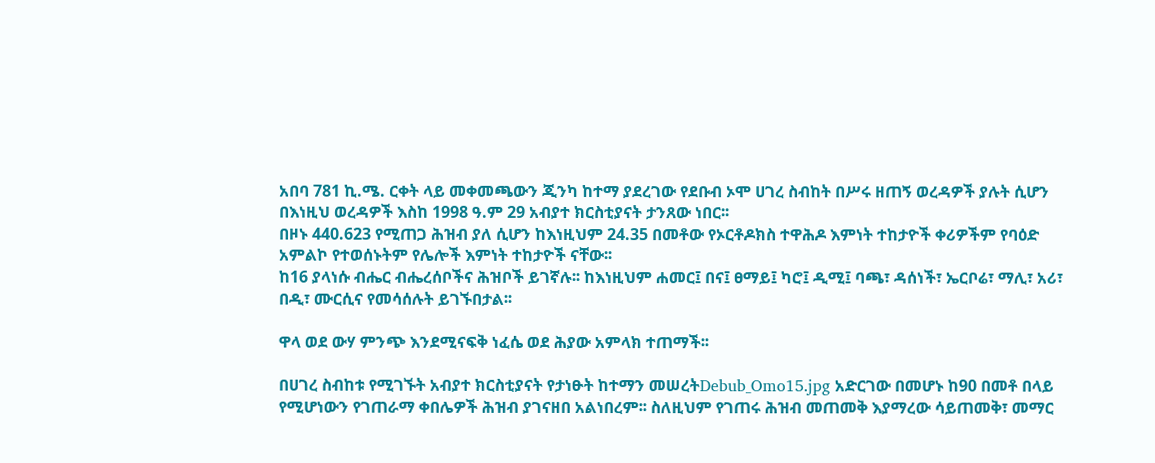አበባ 781 ኪ.ሜ. ርቀት ላይ መቀመጫውን ጂንካ ከተማ ያደረገው የደቡብ ኦሞ ሀገረ ስብከት በሥሩ ዘጠኝ ወረዳዎች ያሉት ሲሆን በእነዚህ ወረዳዎች እስከ 1998 ዓ.ም 29 አብያተ ክርስቲያናት ታንጸው ነበር፡፡
በዞኑ 440.623 የሚጠጋ ሕዝብ ያለ ሲሆን ከእነዚህም 24.35 በመቶው የኦርቶዶክስ ተዋሕዶ እምነት ተከታዮች ቀሪዎችም የባዕድ አምልኮ የተወሰኑትም የሌሎች እምነት ተከታዮች ናቸው፡፡
ከ16 ያላነሱ ብሔር ብሔረሰቦችና ሕዝቦች ይገኛሉ፡፡ ከእነዚህም ሐመር፤ በና፤ ፀማይ፤ ካሮ፤ ዲሚ፤ ባጫ፣ ዳሰነች፣ ኤርቦሬ፣ ማሊ፣ አሪ፣ በዲ፣ ሙርሲና የመሳሰሉት ይገኙበታል፡፡

ዋላ ወደ ውሃ ምንጭ እንደሚናፍቅ ነፈሴ ወደ ሕያው አምላክ ተጠማች፡፡

በሀገረ ስብከቱ የሚገኙት አብያተ ክርስቲያናት የታነፁት ከተማን መሠረትDebub_Omo15.jpg አድርገው በመሆኑ ከ90 በመቶ በላይ የሚሆነውን የገጠራማ ቀበሌዎች ሕዝብ ያገናዘበ አልነበረም፡፡ ስለዚህም የገጠሩ ሕዝብ መጠመቅ እያማረው ሳይጠመቅ፣ መማር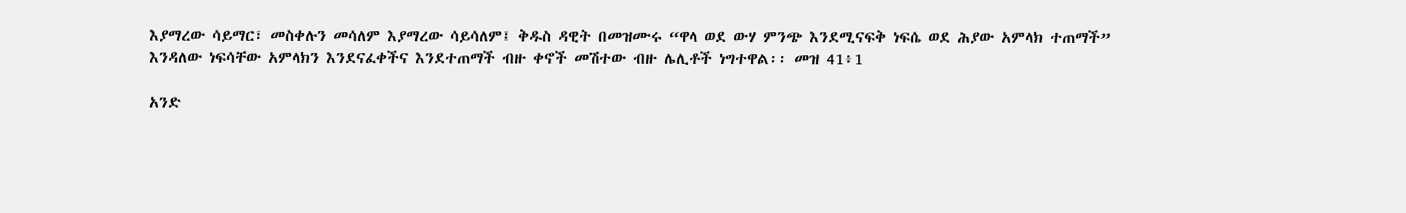እያማረው ሳይማር፣ መስቀሉን መሳለም እያማረው ሳይሳለም፤ ቅዱስ ዳዊት በመዝሙሩ “ዋላ ወደ ውሃ ምንጭ እንደሚናፍቅ ነፍሴ ወደ ሕያው አምላክ ተጠማች” እንዳለው ነፍሳቸው አምላክን እንደናፈቀችና እንደተጠማች ብዙ ቀኖች መሽተው ብዙ ሌሊቶች ነግተዋል፡፡ መዝ 41፥1

አንድ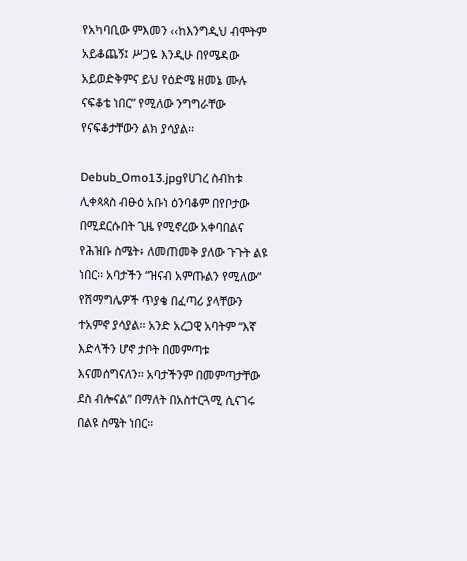የአካባቢው ምእመን ‹‹ከእንግዲህ ብሞትም አይቆጨኝ፤ ሥጋዬ እንዲሁ በየሜዳው አይወድቅምና ይህ የዕድሜ ዘመኔ ሙሉ ናፍቆቴ ነበር” የሚለው ንግግራቸው የናፍቆታቸውን ልክ ያሳያል፡፡

Debub_Omo13.jpgየሀገረ ስብከቱ ሊቀጳጳስ ብፁዕ አቡነ ዕንባቆም በየቦታው በሚደርሱበት ጊዜ የሚኖረው አቀባበልና የሕዝቡ ስሜት፥ ለመጠመቅ ያለው ጉጉት ልዩ ነበር፡፡ አባታችን “ዝናብ አምጡልን የሚለው” የሽማግሌዎች ጥያቄ በፈጣሪ ያላቸውን ተአምኖ ያሳያል፡፡ አንድ አረጋዊ አባትም “እኛ እድላችን ሆኖ ታቦት በመምጣቱ እናመሰግናለን፡፡ አባታችንም በመምጣታቸው ደስ ብሎናል” በማለት በአስተርጓሚ ሲናገሩ በልዩ ስሜት ነበር፡፡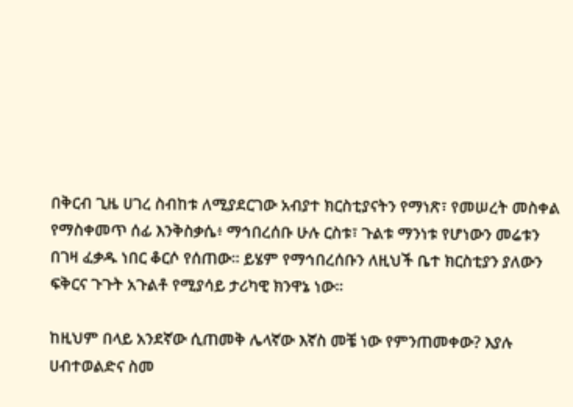በቅርብ ጊዜ ሀገረ ስብከቱ ለሚያደርገው አብያተ ክርስቲያናትን የማነጽ፣ የመሠረት መስቀል የማስቀመጥ ሰፊ እንቅስቃሴ፥ ማኅበረሰቡ ሁሉ ርስቱ፣ ጉልቱ ማንነቱ የሆነውን መሬቱን በገዛ ፈቃዱ ነበር ቆርሶ የሰጠው፡፡ ይሄም የማኅበረሰቡን ለዚህች ቤተ ክርስቲያን ያለውን ፍቅርና ጉጉት አጉልቶ የሚያሳይ ታሪካዊ ክንዋኔ ነው፡፡

ከዚህም በላይ አንደኛው ሲጠመቅ ሌላኛው እኛስ መቼ ነው የምንጠመቀው? እያሉ ሀብተወልድና ስመ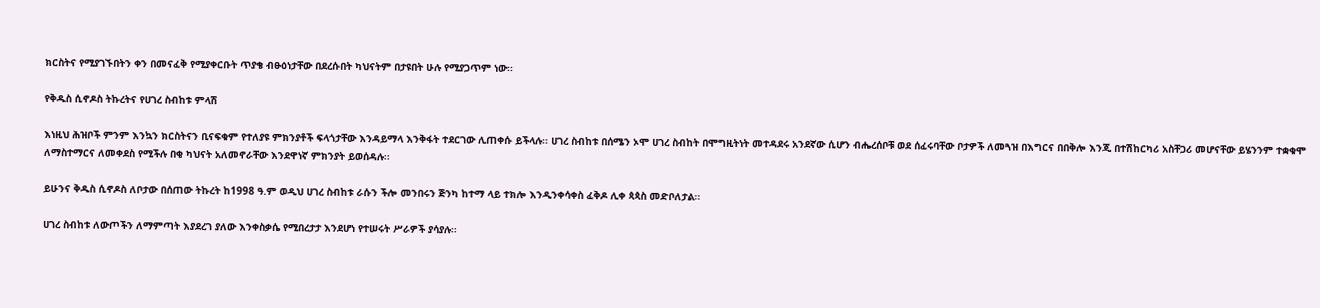ክርስትና የሚያገኙበትን ቀን በመናፈቅ የሚያቀርቡት ጥያቄ ብፁዕነታቸው በደረሱበት ካህናትም በታዩበት ሁሉ የሚያጋጥም ነው፡፡

የቅዱስ ሲኖዶስ ትኩረትና የሀገረ ስብከቱ ምላሽ

እነዚህ ሕዝቦች ምንም እንኳን ክርስትናን ቢናፍቁም የተለያዩ ምክንያቶች ፍላጎታቸው እንዳይማላ እንቅፋት ተደርገው ሊጠቀሱ ይችላሉ፡፡ ሀገረ ስብከቱ በሰሜን ኦሞ ሀገረ ስብከት በሞግዚትነት መተዳደሩ አንደኛው ሲሆን ብሔረሰቦቹ ወደ ሰፈሩባቸው ቦታዎች ለመጓዝ በእግርና በበቅሎ እንጂ በተሽከርካሪ አስቸጋሪ መሆናቸው ይሄንንም ተቋቁሞ ለማስተማርና ለመቀደስ የሚችሉ በቂ ካህናት አለመኖራቸው እንደዋነኛ ምክንያት ይወሰዳሉ፡፡

ይሁንና ቅዱስ ሲኖዶስ ለቦታው በሰጠው ትኩረት ከ1998 ዓ.ም ወዲህ ሀገረ ስብከቱ ራሱን ችሎ መንበሩን ጅንካ ከተማ ላይ ተክሎ እንዲንቀሳቀስ ፈቅዶ ሊቀ ጳጳስ መድቦለታል፡፡

ሀገረ ስብከቱ ለውጦችን ለማምጣት እያደረገ ያለው እንቀስቃሴ የሚበረታታ እንደሆነ የተሠሩት ሥራዎች ያሳያሉ፡፡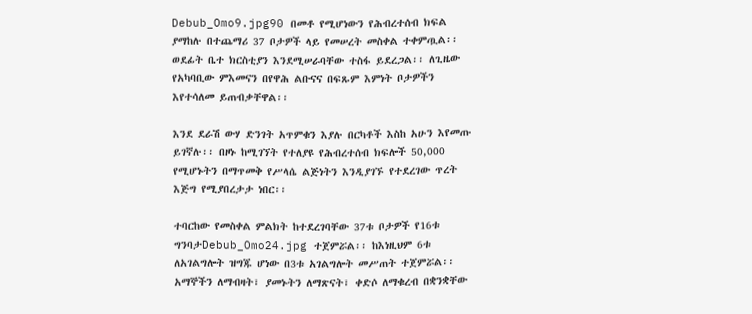Debub_Omo9.jpg90 በመቶ የሚሆነውን የሕብረተሰብ ክፍል ያማከሉ በተጨማሪ 37 ቦታዎች ላይ የመሠረት መስቀል ተቀምጧል፡፡ ወደፊት ቤተ ክርስቲያን እንደሚሠራባቸው ተስፋ ይደረጋል፡፡ ለጊዜው የአካባቢው ምእመናን በየዋሕ ልቡናና በፍጹም እምነት ቦታዎችን እየተሳለመ ይጠብቃቸዋል፡፡

እንደ ደራሽ ውሃ ድንገት አጥምቁን እያሉ በርካቶች እስከ አሁን እየመጡ ይገኛሉ፡፡ በዞኑ ከሚገኘት የተለያዩ የሕብረተሰብ ክፍሎች 50,000 የሚሆኑትን በማጥመቅ የሥላሴ ልጅነትን እንዲያገኙ የተደረገው ጥረት እጅግ የሚያበረታታ ነበር፡፡

ተባርከው የመስቀል ምልክት ከተደረገባቸው 37ቱ ቦታዎች የ16ቱ ግንባታDebub_Omo24.jpg ተጀምሯል፡፡ ከእነዚህም 6ቱ ለአገልግሎት ዝግጁ ሆነው በ3ቱ አገልግሎት መሥጠት ተጀምሯል፡፡  አማኞችን ለማብዛት፣ ያመኑትን ለማጽናት፣ ቀድሶ ለማቁረብ በቋንቋቸው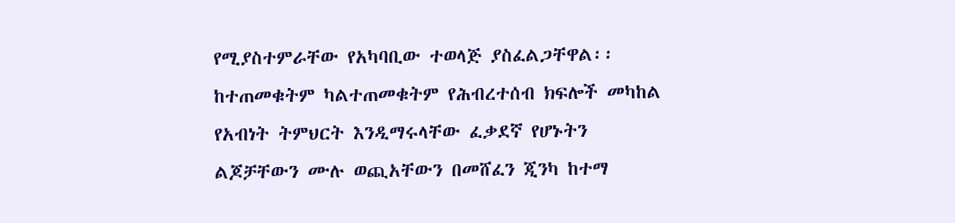የሚያስተምራቸው የአካባቢው ተወላጅ ያስፈልጋቸዋል፡፡ ከተጠመቁትም ካልተጠመቁትም የሕብረተሰብ ክፍሎች መካከል የአብነት ትምህርት እንዲማሩላቸው ፈቃደኛ የሆኑትን ልጆቻቸውን ሙሉ ወጪአቸውን በመሸፈን ጂንካ ከተማ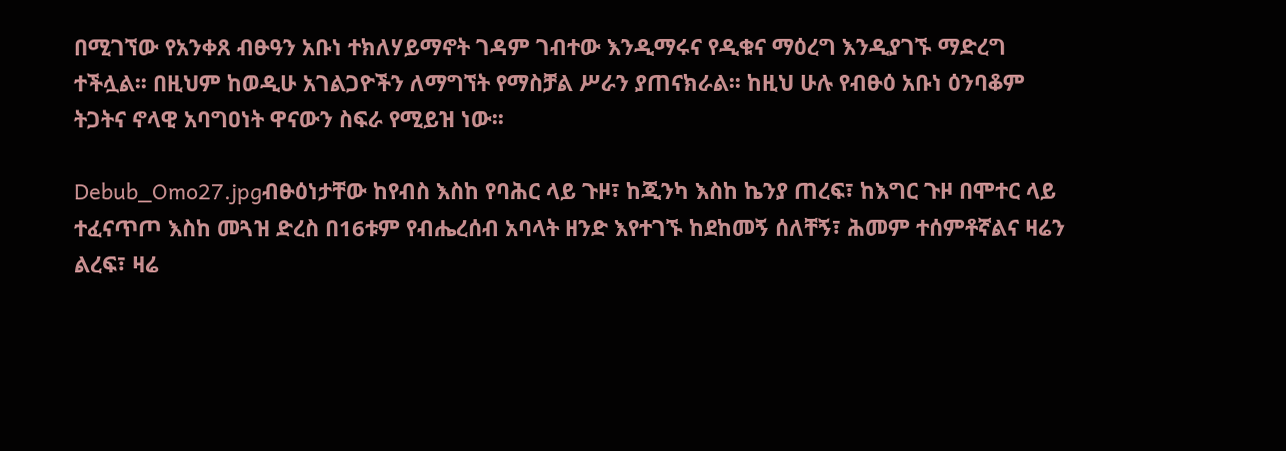በሚገኘው የአንቀጸ ብፁዓን አቡነ ተክለሃይማኖት ገዳም ገብተው እንዲማሩና የዲቁና ማዕረግ እንዲያገኙ ማድረግ ተችሏል፡፡ በዚህም ከወዲሁ አገልጋዮችን ለማግኘት የማስቻል ሥራን ያጠናክራል፡፡ ከዚህ ሁሉ የብፁዕ አቡነ ዕንባቆም ትጋትና ኖላዊ አባግዐነት ዋናውን ስፍራ የሚይዝ ነው፡፡

Debub_Omo27.jpgብፁዕነታቸው ከየብስ እስከ የባሕር ላይ ጉዞ፣ ከጂንካ እስከ ኬንያ ጠረፍ፣ ከእግር ጉዞ በሞተር ላይ ተፈናጥጦ እስከ መጓዝ ድረስ በ16ቱም የብሔረሰብ አባላት ዘንድ እየተገኙ ከደከመኝ ሰለቸኝ፣ ሕመም ተሰምቶኛልና ዛሬን ልረፍ፣ ዛሬ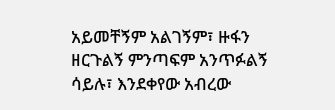አይመቸኝም አልገኝም፣ ዙፋን ዘርጉልኝ ምንጣፍም አንጥፉልኝ ሳይሉ፣ እንደቀየው አብረው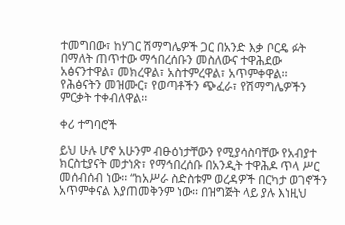ተመግበው፣ ከሃገር ሽማግሌዎች ጋር በአንድ እቃ ቦርዴ ፉት በማለት ጠጥተው ማኅበረሰቡን መስለውና ተዋሕደው አፅናንተዋል፣ መክረዋል፣ አስተምረዋል፣ አጥምቀዋል፡፡ የሕፅናትን መዝሙር፣ የወጣቶችን ጭፈራ፣ የሽማግሌዎችን ምርቃት ተቀብለዋል፡፡

ቀሪ ተግባሮች

ይህ ሁሉ ሆኖ አሁንም ብፁዕነታቸውን የሚያሳስባቸው የአብያተ ክርስቲያናት መታነጽ፣ የማኅበረሰቡ በአንዲት ተዋሕዶ ጥላ ሥር መሰብሰብ ነው፡፡ “ከአሥራ ስድስቱም ወረዳዎች በርካታ ወገኖችን አጥምቀናል እያጠመቅንም ነው፡፡ በዝግጅት ላይ ያሉ እነዚህ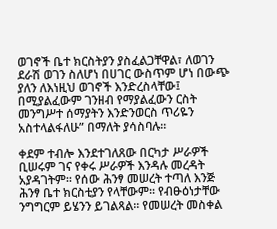ወገኖች ቤተ ክርስትያን ያስፈልጋቸዋል፣ ለወገን ደራሽ ወገን ስለሆነ በሀገር ውስጥም ሆነ በውጭ ያለን ለእነዚህ ወገኖች እንድረስላቸው፤ በሚያልፈውም ገንዘብ የማያልፈውን ርስት መንግሥተ ሰማያትን እንድንወርስ ጥሪዬን አስተላልፋለሁ” በማለት ያሳስባሉ፡፡

ቀደም ተብሎ እንደተገለጸው በርካታ ሥራዎች ቢሠሩም ገና የቀሩ ሥራዎች እንዳሉ መረዳት አያዳገትም፡፡ የሰው ሕንፃ መሠረት ተጣለ እንጅ ሕንፃ ቤተ ክርስቲያን የላቸውም፡፡ የብፁዕነታቸው ንግግርም ይሄንን ይገልጻል፡፡ የመሠረት መስቀል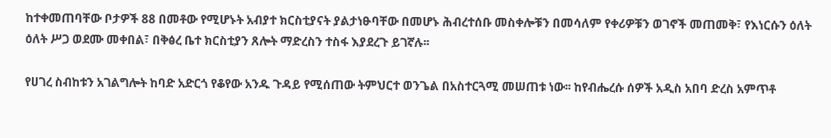ከተቀመጠባቸው ቦታዎች 88 በመቶው የሚሆኑት አብያተ ክርስቲያናት ያልታነፁባቸው በመሆኑ ሕብረተሰቡ መስቀሎቹን በመሳለም የቀሪዎቹን ወገኖች መጠመቅ፣ የእነርሱን ዕለት ዕለት ሥጋ ወደሙ መቀበል፣ በቅፅረ ቤተ ክርስቲያን ጸሎት ማድረስን ተስፋ እያደረጉ ይገኛሉ፡፡

የሀገረ ስብከቱን አገልግሎት ከባድ አድርጎ የቆየው አንዱ ጉዳይ የሚሰጠው ትምህርተ ወንጌል በአስተርጓሚ መሠጠቱ ነው፡፡ ከየብሔረሱ ሰዎች አዲስ አበባ ድረስ አምጥቶ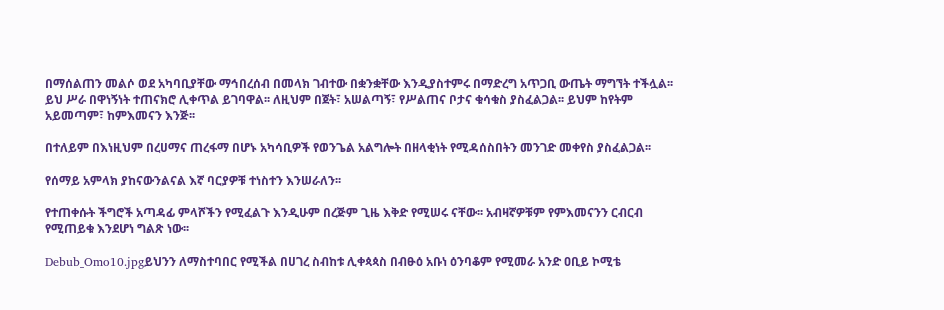በማሰልጠን መልሶ ወደ አካባቢያቸው ማኅበረሰብ በመላክ ገብተው በቋንቋቸው እንዲያስተምሩ በማድረግ አጥጋቢ ውጤት ማግኘት ተችሏል፡፡ ይህ ሥራ በዋነኝነት ተጠናክሮ ሊቀጥል ይገባዋል፡፡ ለዚህም በጀት፣ አሠልጣኝ፣ የሥልጠና ቦታና ቁሳቁስ ያስፈልጋል፡፡ ይህም ከየትም አይመጣም፣ ከምእመናን እንጅ፡፡

በተለይም በእነዚህም በረሀማና ጠረፋማ በሆኑ አካሳቢዎች የወንጌል አልግሎት በዘላቂነት የሚዳሰስበትን መንገድ መቀየስ ያስፈልጋል፡፡

የሰማይ አምላክ ያከናውንልናል እኛ ባርያዎቹ ተነስተን እንሠራለን፡፡

የተጠቀሱት ችግሮች አጣዳፊ ምላሾችን የሚፈልጉ እንዲሁም በረጅም ጊዜ እቅድ የሚሠሩ ናቸው፡፡ አብዛኛዎቹም የምእመናንን ርብርብ የሚጠይቁ እንደሆነ ግልጽ ነው፡፡

Debub_Omo10.jpgይህንን ለማስተባበር የሚችል በሀገረ ስብከቱ ሊቀጳጳስ በብፁዕ አቡነ ዕንባቆም የሚመራ አንድ ዐቢይ ኮሚቴ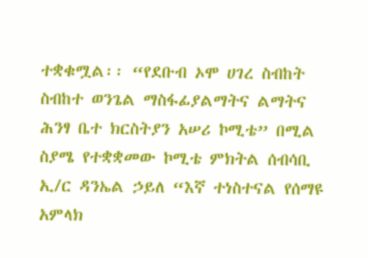ተቋቁሟል፡፡ “የደቡብ ኦሞ ሀገረ ስብከት ስብከተ ወንጌል ማስፋፊያልማትና ልማትና ሕንፃ ቤተ ክርስትያን አሠሪ ኮሚቴ” በሚል ስያሜ የተቋቋመው ኮሚቴ ምክትል ሰብሳቢ ኢ/ር ዳንኤል ኃይለ “እኛ ተነስተናል የሰማዩ አምላክ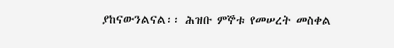ያከናውንልናል፡፡ ሕዝቡ ምኞቱ የመሠረት መስቀል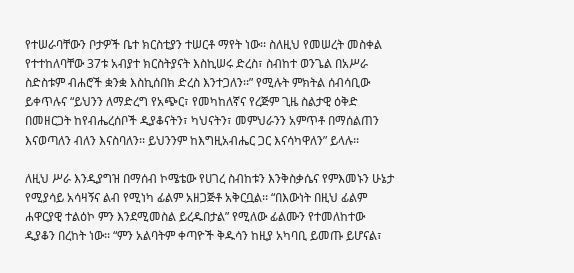የተሠራባቸውን ቦታዎች ቤተ ክርስቲያን ተሠርቶ ማየት ነው፡፡ ስለዚህ የመሠረት መስቀል የተተከለባቸው 37ቱ አብያተ ክርስትያናት እስኪሠሩ ድረስ፣ ስብከተ ወንጌል በአሥራ ስድስቱም ብሐሮች ቋንቋ እስኪሰበክ ድረስ እንተጋለን፡፡” የሚሉት ምክትል ሰብሳቢው ይቀጥሉና “ይህንን ለማድረግ የአጭር፣ የመካከለኛና የረጅም ጊዜ ስልታዊ ዕቅድ በመዘርጋት ከየብሔረሰቦች ዲያቆናትን፣ ካህናትን፣ መምህራንን አምጥቶ በማሰልጠን እናወጣለን ብለን እናስባለን፡፡ ይህንንም ከእግዚአብሔር ጋር እናሳካዋለን” ይላሉ፡፡

ለዚህ ሥራ እንዲያግዝ በማሰብ ኮሜቴው የሀገረ ስብከቱን እንቅስቃሴና የምእመኑን ሁኔታ የሚያሳይ አሳዛኝና ልብ የሚነካ ፊልም አዘጋጅቶ አቅርቧል፡፡ “በእውነት በዚህ ፊልም ሐዋርያዊ ተልዕኮ ምን እንደሚመስል ይረዱበታል” የሚለው ፊልሙን የተመለከተው ዲያቆን በረከት ነው፡፡ “ምን አልባትም ቀጣዮች ቅዱሳን ከዚያ አካባቢ ይመጡ ይሆናል፣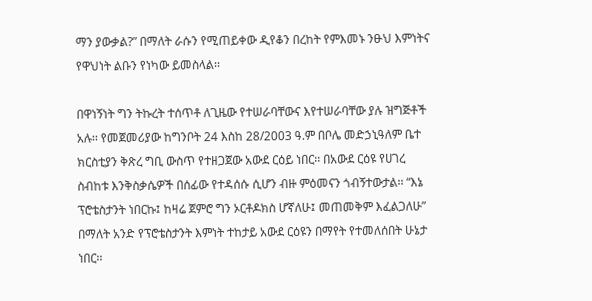ማን ያውቃል?” በማለት ራሱን የሚጠይቀው ዲየቆን በረከት የምእመኑ ንፁህ እምነትና የዋህነት ልቡን የነካው ይመስላል፡፡

በዋነኝነት ግን ትኩረት ተሰጥቶ ለጊዜው የተሠራባቸውና እየተሠራባቸው ያሉ ዝግጅቶች አሉ፡፡ የመጀመሪያው ከግንቦት 24 እስከ 28/2003 ዓ.ም በቦሌ መድኃኒዓለም ቤተ ክርስቲያን ቅጽረ ግቢ ውስጥ የተዘጋጀው አውደ ርዕይ ነበር፡፡ በአውደ ርዕዩ የሀገረ ስብከቱ እንቅስቃሴዎች በሰፊው የተዳሰሱ ሲሆን ብዙ ምዕመናን ጎብኝተውታል፡፡ “እኔ ፕሮቴስታንት ነበርኩ፤ ከዛሬ ጀምሮ ግን ኦርቶዶክስ ሆኛለሁ፤ መጠመቅም እፈልጋለሁ” በማለት አንድ የፕሮቴስታንት እምነት ተከታይ አውደ ርዕዩን በማየት የተመለሰበት ሁኔታ ነበር፡፡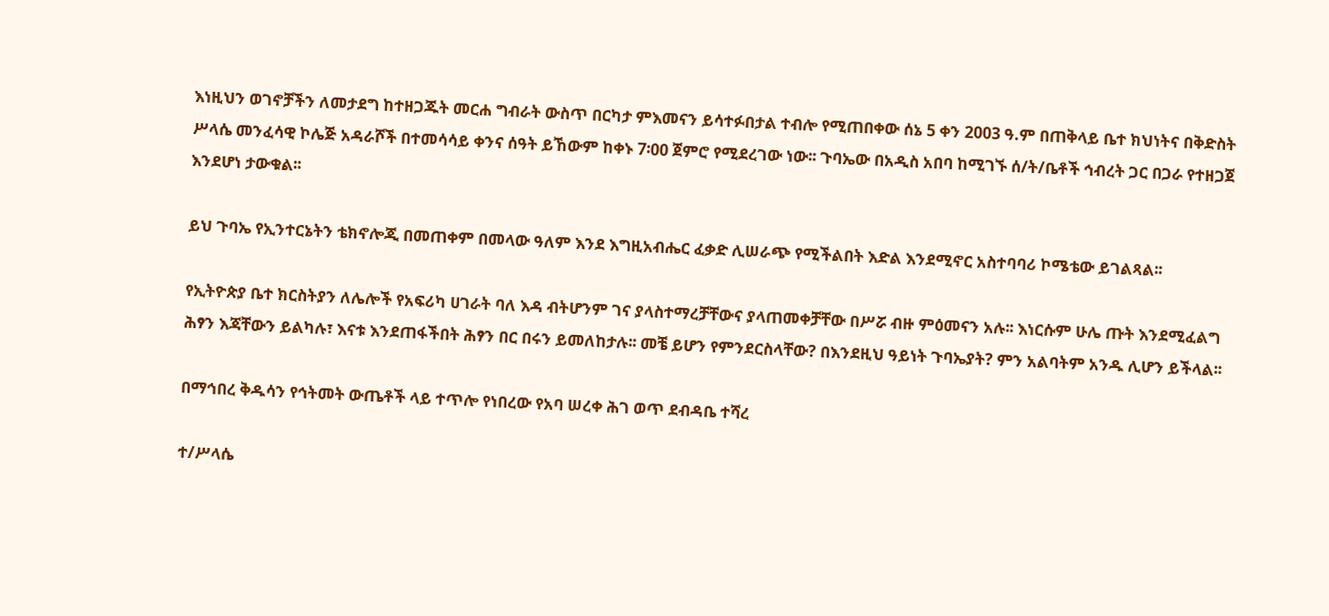እነዚህን ወገኖቻችን ለመታደግ ከተዘጋጁት መርሐ ግብራት ውስጥ በርካታ ምእመናን ይሳተፉበታል ተብሎ የሚጠበቀው ሰኔ 5 ቀን 2003 ዓ.ም በጠቅላይ ቤተ ክህነትና በቅድስት ሥላሴ መንፈሳዊ ኮሌጅ አዳራሾች በተመሳሳይ ቀንና ሰዓት ይኸውም ከቀኑ 7፡00 ጀምሮ የሚደረገው ነው፡፡ ጉባኤው በአዲስ አበባ ከሚገኙ ሰ/ት/ቤቶች ኅብረት ጋር በጋራ የተዘጋጀ እንደሆነ ታውቁል፡፡

ይህ ጉባኤ የኢንተርኔትን ቴክኖሎጂ በመጠቀም በመላው ዓለም እንደ እግዚአብሔር ፈቃድ ሊሠራጭ የሚችልበት እድል እንደሚኖር አስተባባሪ ኮሜቴው ይገልጻል፡፡

የኢትዮጵያ ቤተ ክርስትያን ለሌሎች የአፍሪካ ሀገራት ባለ እዳ ብትሆንም ገና ያላስተማረቻቸውና ያላጠመቀቻቸው በሥሯ ብዙ ምዕመናን አሉ፡፡ እነርሱም ሁሌ ጡት እንደሚፈልግ ሕፃን እጃቸውን ይልካሉ፣ እናቱ እንደጠፋችበት ሕፃን በር በሩን ይመለከታሉ፡፡ መቼ ይሆን የምንደርስላቸው? በእንደዚህ ዓይነት ጉባኤያት? ምን አልባትም አንዱ ሊሆን ይችላል፡፡

በማኅበረ ቅዱሳን የኅትመት ውጤቶች ላይ ተጥሎ የነበረው የአባ ሠረቀ ሕገ ወጥ ደብዳቤ ተሻረ

ተ/ሥላሴ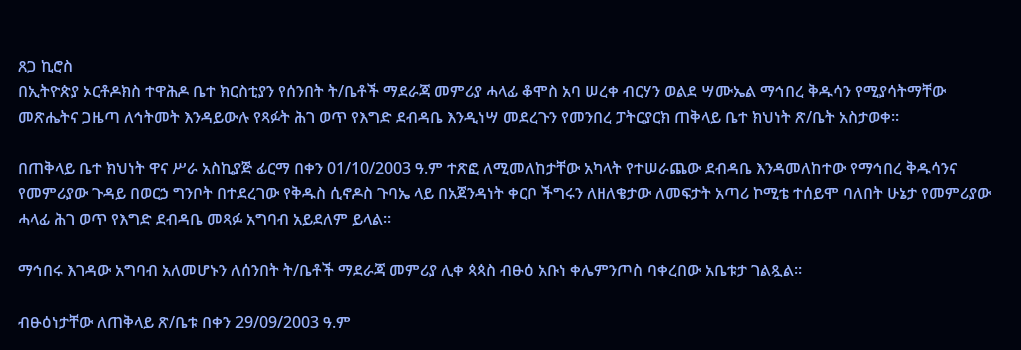ጸጋ ኪሮስ
በኢትዮጵያ ኦርቶዶክስ ተዋሕዶ ቤተ ክርስቲያን የሰንበት ት/ቤቶች ማደራጃ መምሪያ ሓላፊ ቆሞስ አባ ሠረቀ ብርሃን ወልደ ሣሙኤል ማኅበረ ቅዱሳን የሚያሳትማቸው መጽሔትና ጋዜጣ ለኅትመት እንዳይውሉ የጻፉት ሕገ ወጥ የእግድ ደብዳቤ እንዲነሣ መደረጉን የመንበረ ፓትርያርክ ጠቅላይ ቤተ ክህነት ጽ/ቤት አስታወቀ፡፡

በጠቅላይ ቤተ ክህነት ዋና ሥራ አስኪያጅ ፊርማ በቀን 01/10/2003 ዓ.ም ተጽፎ ለሚመለከታቸው አካላት የተሠራጨው ደብዳቤ እንዳመለከተው የማኅበረ ቅዱሳንና የመምሪያው ጉዳይ በወርኃ ግንቦት በተደረገው የቅዱስ ሲኖዶስ ጉባኤ ላይ በአጀንዳነት ቀርቦ ችግሩን ለዘለቄታው ለመፍታት አጣሪ ኮሚቴ ተሰይሞ ባለበት ሁኔታ የመምሪያው ሓላፊ ሕገ ወጥ የእግድ ደብዳቤ መጻፉ አግባብ አይደለም ይላል፡፡

ማኅበሩ እገዳው አግባብ አለመሆኑን ለሰንበት ት/ቤቶች ማደራጃ መምሪያ ሊቀ ጳጳስ ብፁዕ አቡነ ቀሌምንጦስ ባቀረበው አቤቱታ ገልጿል።

ብፁዕነታቸው ለጠቅላይ ጽ/ቤቱ በቀን 29/09/2003 ዓ.ም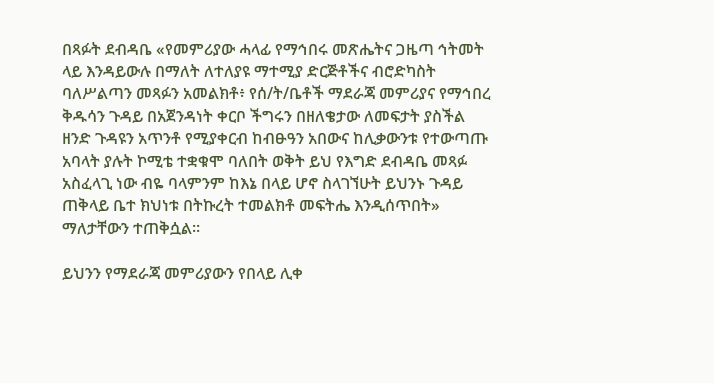በጻፉት ደብዳቤ «የመምሪያው ሓላፊ የማኅበሩ መጽሔትና ጋዜጣ ኅትመት ላይ እንዳይውሉ በማለት ለተለያዩ ማተሚያ ድርጅቶችና ብሮድካስት ባለሥልጣን መጻፉን አመልክቶ፥ የሰ/ት/ቤቶች ማደራጃ መምሪያና የማኅበረ ቅዱሳን ጉዳይ በአጀንዳነት ቀርቦ ችግሩን በዘለቄታው ለመፍታት ያስችል ዘንድ ጉዳዩን አጥንቶ የሚያቀርብ ከብፁዓን አበውና ከሊቃውንቱ የተውጣጡ አባላት ያሉት ኮሚቴ ተቋቁሞ ባለበት ወቅት ይህ የእግድ ደብዳቤ መጻፉ አስፈላጊ ነው ብዬ ባላምንም ከእኔ በላይ ሆኖ ስላገኘሁት ይህንኑ ጉዳይ ጠቅላይ ቤተ ክህነቱ በትኩረት ተመልክቶ መፍትሔ እንዲሰጥበት» ማለታቸውን ተጠቅሷል፡፡

ይህንን የማደራጃ መምሪያውን የበላይ ሊቀ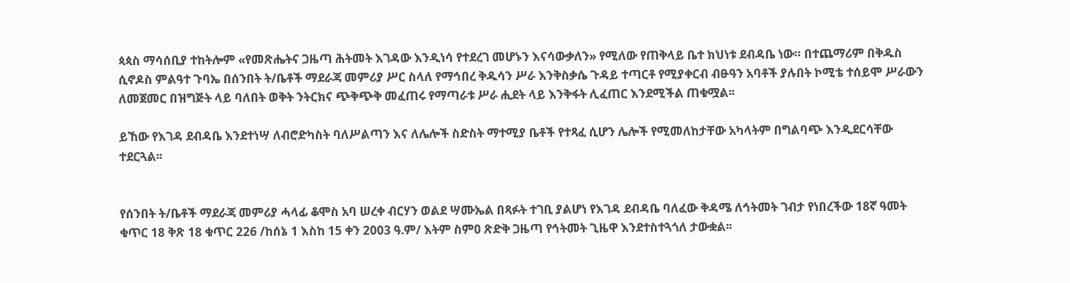ጳጳስ ማሳሰቢያ ተከትሎም «የመጽሔትና ጋዜጣ ሕትመት እገዳው እንዲነሳ የተደረገ መሆኑን እናሳውቃለን» የሚለው የጠቅላይ ቤተ ክህነቱ ደብዳቤ ነው። በተጨማሪም በቅዱስ ሲኖዶስ ምልዓተ ጉባኤ በሰንበት ት/ቤቶች ማደራጃ መምሪያ ሥር ስላለ የማኅበረ ቅዱሳን ሥራ እንቅስቃሴ ጉዳይ ተጣርቶ የሚያቀርብ ብፁዓን አባቶች ያሉበት ኮሚቴ ተሰይሞ ሥራውን ለመጀመር በዝግጅት ላይ ባለበት ወቅት ንትርክና ጭቅጭቅ መፈጠሩ የማጣራቱ ሥራ ሒደት ላይ እንቅፋት ሊፈጠር እንደሚችል ጠቁሟል፡፡

ይኸው የእገዳ ደብዳቤ እንደተነሣ ለብሮድካስት ባለሥልጣን እና ለሌሎች ስድስት ማተሚያ ቤቶች የተጻፈ ሲሆን ሌሎች የሚመለከታቸው አካላትም በግልባጭ እንዲደርሳቸው ተደርጓል፡፡


የሰንበት ት/ቤቶች ማደራጃ መምሪያ ሓላፊ ቆሞስ አባ ሠረቀ ብርሃን ወልደ ሣሙኤል በጻፉት ተገቢ ያልሆነ የእገዳ ደብዳቤ ባለፈው ቅዳሜ ለኅትመት ገብታ የነበረችው 18ኛ ዓመት ቁጥር 18 ቅጽ 18 ቁጥር 226 /ከሰኔ 1 እስከ 15 ቀን 2003 ዓ.ም/ እትም ስምዐ ጽድቅ ጋዜጣ የኅትመት ጊዜዋ እንደተስተጓጎለ ታውቋል፡፡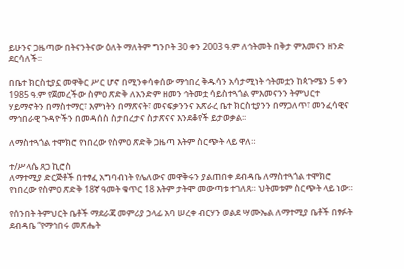ይሁንና ጋዜጣው በትናንትናው ዕለት ማለትም ግንቦት 30 ቀን 2003 ዓ.ም ለኅትመት በቅታ ምእመናን ዘንድ ደርሳለች፡፡

በቤተ ክርስቲያኗ መዋቅር ሥር ሆኖ በሚንቀሳቀሰው ማኅበረ ቅዱሳን አሳታሚነት ኅትመቷን ከጳጉሜን 5 ቀን 1985 ዓ.ም የጀመረችው ስምዐ ጽድቅ ለአንድም ዘመን ኅትመቷ ሳይስተጓጎል ምእመናንን ትምህርተ ሃይማኖትን በማስተማር፣ እምነትን በማጽናት፣ መናፍቃንንና አጽራረ ቤተ ክርስቲያንን በማጋለጥ፣ መንፈሳዊና ማኅበራዊ ጉዳዮችን በመዳሰስ ስታበረታና ስታጽናና እንደቆየች ይታወቃል፡፡

ለማስተጓጎል ተሞክሮ የነበረው የስምዐ ጽድቅ ጋዜጣ እትም ስርጭት ላይ ዋለ።

ተ/ሥላሴ ጸጋ ኪሮስ
ለማተሚያ ድርጅቶች በተፃፈ አግባብነት የሌለውና መዋቅሩን ያልጠበቀ ደብዳቤ ለማስተጓጎል ተሞክሮ የነበረው የስምዐ ጽድቅ 18ኛ ዓመት ቁጥር 18 እትም ታትሞ መውጣቱ ተገለጸ። ህትመቱም ስርጭት ላይ ነው።

የሰንበት ትምህርት ቤቶች ማደራጃ መምሪያ ኃላፊ አባ ሠረቀ ብርሃን ወልደ ሣሙኤል ለማተሚያ ቤቶች በፃፉት ደብዳቤ “የማኅበሩ መጽሔት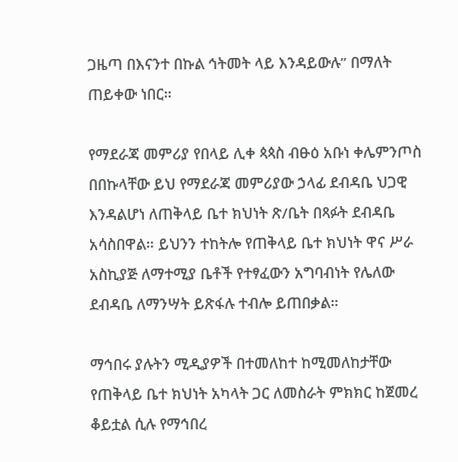ጋዜጣ በእናንተ በኩል ኅትመት ላይ እንዳይውሉ” በማለት ጠይቀው ነበር።

የማደራጃ መምሪያ የበላይ ሊቀ ጳጳስ ብፁዕ አቡነ ቀሌምንጦስ በበኩላቸው ይህ የማደራጃ መምሪያው ኃላፊ ደብዳቤ ህጋዊ እንዳልሆነ ለጠቅላይ ቤተ ክህነት ጽ/ቤት በጻፉት ደብዳቤ አሳስበዋል። ይህንን ተከትሎ የጠቅላይ ቤተ ክህነት ዋና ሥራ አስኪያጅ ለማተሚያ ቤቶች የተፃፈውን አግባብነት የሌለው ደብዳቤ ለማንሣት ይጽፋሉ ተብሎ ይጠበቃል።

ማኅበሩ ያሉትን ሚዲያዎች በተመለከተ ከሚመለከታቸው የጠቅላይ ቤተ ክህነት አካላት ጋር ለመስራት ምክክር ከጀመረ ቆይቷል ሲሉ የማኅበረ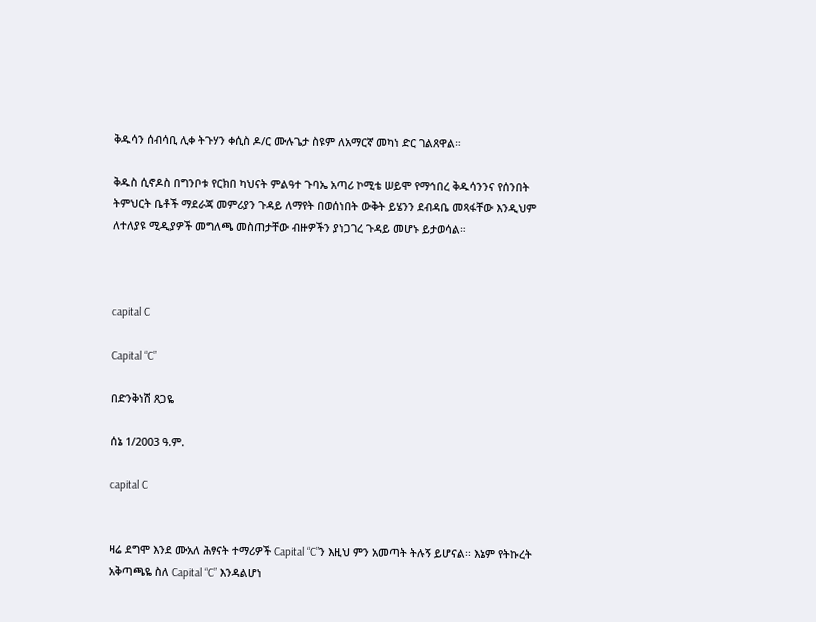ቅዱሳን ሰብሳቢ ሊቀ ትጉሃን ቀሲስ ዶ/ር ሙሉጌታ ስዩም ለአማርኛ መካነ ድር ገልጸዋል።

ቅዱስ ሲኖዶስ በግንቦቱ የርክበ ካህናት ምልዓተ ጉባኤ አጣሪ ኮሚቴ ሠይሞ የማኅበረ ቅዱሳንንና የሰንበት ትምህርት ቤቶች ማደራጃ መምሪያን ጉዳይ ለማየት በወሰነበት ውቅት ይሄንን ደብዳቤ መጻፋቸው እንዲህም ለተለያዩ ሚዲያዎች መግለጫ መስጠታቸው ብዙዎችን ያነጋገረ ጉዳይ መሆኑ ይታወሳል።



capital C

Capital “C”

በድንቅነሽ ጸጋዬ

ሰኔ 1/2003 ዓ.ም.

capital C


ዛሬ ደግሞ እንደ ሙአለ ሕፃናት ተማሪዎች Capital “C”ን እዚህ ምን አመጣት ትሉኝ ይሆናል፡፡ እኔም የትኩረት አቅጣጫዬ ስለ Capital “C” እንዳልሆነ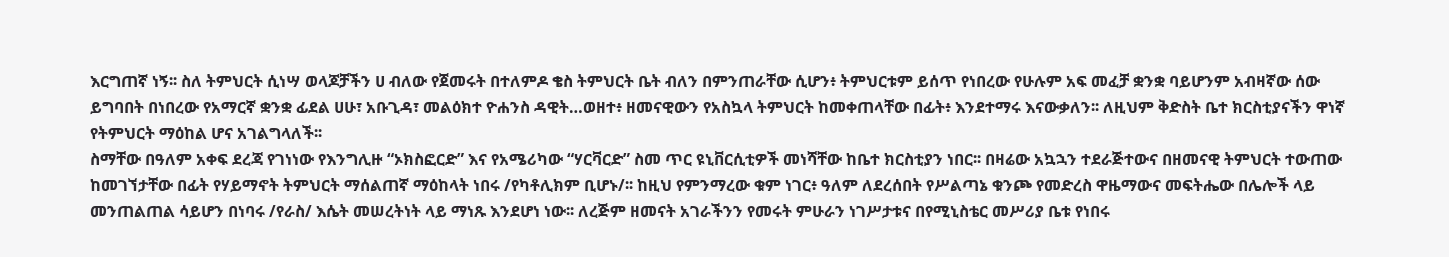እርግጠኛ ነኝ፡፡ ስለ ትምህርት ሲነሣ ወላጆቻችን ሀ ብለው የጀመሩት በተለምዶ ቄስ ትምህርት ቤት ብለን በምንጠራቸው ሲሆን፥ ትምህርቱም ይሰጥ የነበረው የሁሉም አፍ መፈቻ ቋንቋ ባይሆንም አብዛኛው ሰው ይግባበት በነበረው የአማርኛ ቋንቋ ፊደል ሀሁ፣ አቡጊዳ፣ መልዕክተ ዮሐንስ ዳዊት…ወዘተ፥ ዘመናዊውን የአስኳላ ትምህርት ከመቀጠላቸው በፊት፥ እንደተማሩ እናውቃለን፡፡ ለዚህም ቅድስት ቤተ ክርስቲያናችን ዋነኛ የትምህርት ማዕከል ሆና አገልግላለች፡፡
ስማቸው በዓለም አቀፍ ደረጃ የገነነው የእንግሊዙ “ኦክስፎርድ” እና የአሜሪካው “ሃርቫርድ” ስመ ጥር ዩኒቨርሲቲዎች መነሻቸው ከቤተ ክርስቲያን ነበር፡፡ በዛሬው አኳኋን ተደራጅተውና በዘመናዊ ትምህርት ተውጠው ከመገኘታቸው በፊት የሃይማኖት ትምህርት ማሰልጠኛ ማዕከላት ነበሩ /የካቶሊክም ቢሆኑ/፡፡ ከዚህ የምንማረው ቁም ነገር፥ ዓለም ለደረሰበት የሥልጣኔ ቁንጮ የመድረስ ዋዜማውና መፍትሔው በሌሎች ላይ መንጠልጠል ሳይሆን በነባሩ /የራስ/ እሴት መሠረትነት ላይ ማነጹ እንደሆነ ነው፡፡ ለረጅም ዘመናት አገራችንን የመሩት ምሁራን ነገሥታቱና በየሚኒስቴር መሥሪያ ቤቱ የነበሩ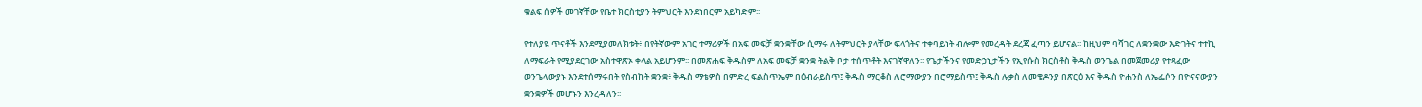ቁልፍ ሰዎች መገኛቸው የቤተ ክርስቲያን ትምህርት እንደነበርም አይካድም፡፡

የተለያዩ ጥናቶች እንደሚያመለክቱት፥ በየትኛውም አገር ተማሪዎች በአፍ መፍቻ ቋንቋቸው ሲማሩ ለትምህርት ያላቸው ፍላጎትና ተቀባይነት ብሎም የመረዳት ደረጃ ፈጣን ይሆናል፡፡ ከዚህም ባሻገር ለቋንቋው እድገትና ተተኪ ለማፍራት የሚያደርገው አስተዋጽኦ ቀላል አይሆንም፡፡ በመጽሐፍ ቅዱስም ለአፍ መፍቻ ቋንቋ ትልቅ ቦታ ተሰጥቶት እናገኛዋለን፡፡ የጌታችንና የመድኃኒታችን የኢየሱስ ክርስቶስ ቅዱስ ወንጌል በመጀመሪያ የተጻፈው ወንጌላውያኑ እንደተሰማሩበት የስብከት ቋንቋ፥ ቅዱስ ማቴዎስ በምድረ ፍልስጥኤም በዕብራይስጥ፤ ቅዱስ ማርቆስ ለሮማውያን በሮማይስጥ፤ ቅዱስ ሉቃስ ለመቄዶንያ በጽርዕ እና ቅዱስ ዮሐንስ ለኤፌሶን በዮናናውያን ቋንቋዎች መሆኑን እንረዳለን፡፡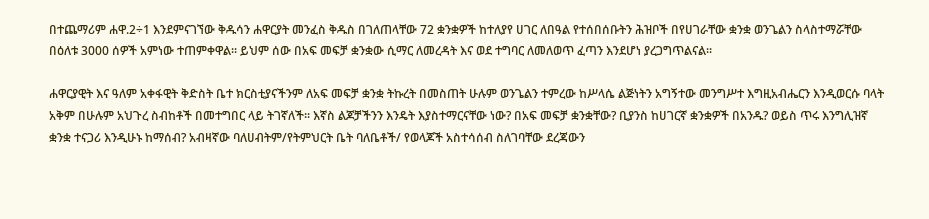በተጨማሪም ሐዋ.2÷1 እንደምናገኘው ቅዱሳን ሐዋርያት መንፈስ ቅዱስ በገለጠላቸው 72 ቋንቋዎች ከተለያየ ሀገር ለበዓል የተሰበሰቡትን ሕዝቦች በየሀገራቸው ቋንቋ ወንጌልን ስላስተማሯቸው በዕለቱ 3000 ሰዎች አምነው ተጠምቀዋል፡፡ ይህም ሰው በአፍ መፍቻ ቋንቋው ሲማር ለመረዳት እና ወደ ተግባር ለመለወጥ ፈጣን እንደሆነ ያረጋግጥልናል፡፡

ሐዋርያዊት እና ዓለም አቀፋዊት ቅድስት ቤተ ክርስቲያናችንም ለአፍ መፍቻ ቋንቋ ትኩረት በመስጠት ሁሉም ወንጌልን ተምረው ከሥላሴ ልጅነትን አግኝተው መንግሥተ እግዚአብሔርን እንዲወርሱ ባላት አቅም በሁሉም አህጉረ ስብከቶች በመተግበር ላይ ትገኛለች፡፡ እኛስ ልጆቻችንን እንዴት እያስተማርናቸው ነው? በአፍ መፍቻ ቋንቋቸው? ቢያንስ ከሀገርኛ ቋንቋዎች በአንዱ? ወይስ ጥሩ እንግሊዝኛ ቋንቋ ተናጋሪ እንዲሁኑ ከማሰብ? አብዛኛው ባለሀብትም/የትምህርት ቤት ባለቤቶች/ የወላጆች አስተሳሰብ ስለገባቸው ደረጃውን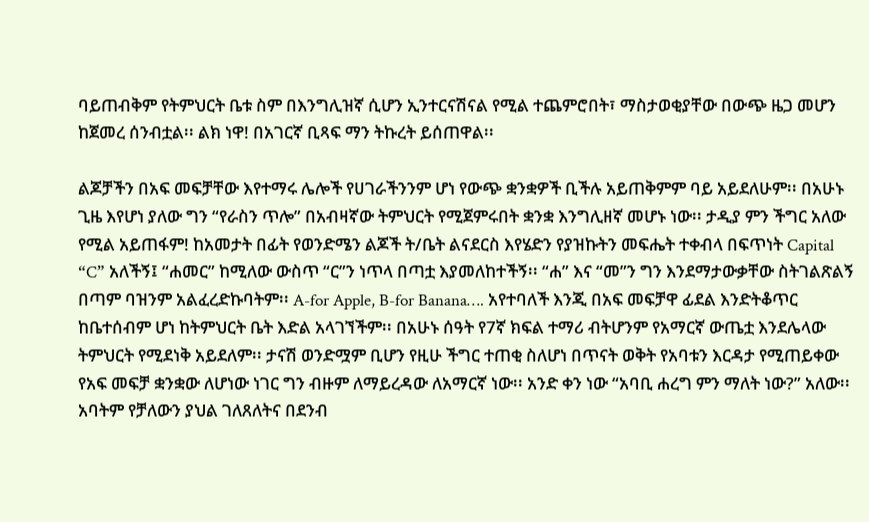ባይጠብቅም የትምህርት ቤቱ ስም በእንግሊዝኛ ሲሆን ኢንተርናሽናል የሚል ተጨምሮበት፣ ማስታወቂያቸው በውጭ ዜጋ መሆን ከጀመረ ሰንብቷል፡፡ ልክ ነዋ! በአገርኛ ቢጻፍ ማን ትኩረት ይሰጠዋል፡፡

ልጆቻችን በአፍ መፍቻቸው እየተማሩ ሌሎች የሀገራችንንም ሆነ የውጭ ቋንቋዎች ቢችሉ አይጠቅምም ባይ አይደለሁም፡፡ በአሁኑ ጊዜ እየሆነ ያለው ግን “የራስን ጥሎ” በአብዛኛው ትምህርት የሚጀምሩበት ቋንቋ እንግሊዘኛ መሆኑ ነው፡፡ ታዲያ ምን ችግር አለው የሚል አይጠፋም! ከአመታት በፊት የወንድሜን ልጆች ት/ቤት ልናደርስ እየሄድን የያዝኩትን መፍሔት ተቀብላ በፍጥነት Capital “C” አለችኝ፤ “ሐመር” ከሚለው ውስጥ “ር”ን ነጥላ በጣቷ እያመለከተችኝ፡፡ “ሐ” እና “መ”ን ግን እንደማታውቃቸው ስትገልጽልኝ በጣም ባዝንም አልፈረድኩባትም፡፡ A-for Apple, B-for Banana…. አየተባለች እንጂ በአፍ መፍቻዋ ፊደል እንድትቆጥር ከቤተሰብም ሆነ ከትምህርት ቤት እድል አላገኘችም፡፡ በአሁኑ ሰዓት የ7ኛ ክፍል ተማሪ ብትሆንም የአማርኛ ውጤቷ እንደሌላው ትምህርት የሚደነቅ አይደለም፡፡ ታናሽ ወንድሟም ቢሆን የዚሁ ችግር ተጠቂ ስለሆነ በጥናት ወቅት የአባቱን እርዳታ የሚጠይቀው የአፍ መፍቻ ቋንቋው ለሆነው ነገር ግን ብዙም ለማይረዳው ለአማርኛ ነው፡፡ አንድ ቀን ነው “አባቢ ሐረግ ምን ማለት ነው?” አለው፡፡ አባትም የቻለውን ያህል ገለጸለትና በደንብ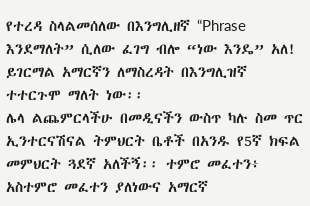የተረዳ ስላልመሰለው በእንግሊዘኛ “Phrase እንደማለት” ሲለው ፈገግ ብሎ “ነው እንዴ” አለ! ይገርማል አማርኛን ለማስረዳት በእንግሊዝኛ ተተርጉሞ ማለት ነው፡፡
ሌላ ልጨምርላችሁ በመዲናችን ውስጥ ካሉ ስመ ጥር ኢንተርናሽናል ትምህርት ቤቶች በአንዱ የ5ኛ ክፍል መምህርት ጓደኛ አለችኝ፡፡ ተምሮ መፈተን፥ አስተምሮ መፈተን ያለነውና አማርኛ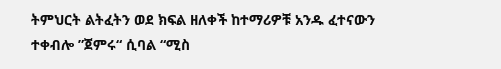ትምህርት ልትፈትን ወደ ክፍል ዘለቀች ከተማሪዎቹ አንዱ ፈተናውን ተቀብሎ ”ጀምሩ“ ሲባል “ሚስ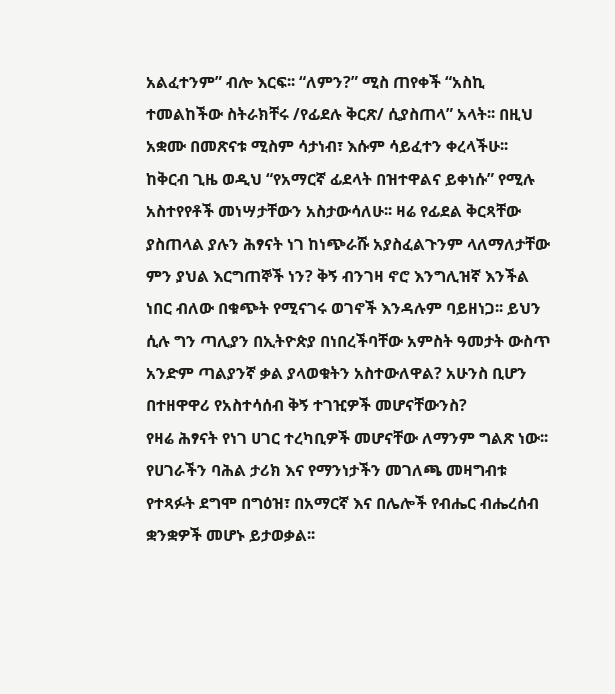አልፈተንም” ብሎ እርፍ፡፡ “ለምን?” ሚስ ጠየቀች “አስኪ ተመልከችው ስትራክቸሩ /የፊደሉ ቅርጽ/ ሲያስጠላ” አላት፡፡ በዚህ አቋሙ በመጽናቱ ሚስም ሳታነብ፣ እሱም ሳይፈተን ቀረላችሁ፡፡
ከቅርብ ጊዜ ወዲህ “የአማርኛ ፊደላት በዝተዋልና ይቀነሱ” የሚሉ አስተየየቶች መነሣታቸውን አስታውሳለሁ፡፡ ዛሬ የፊደል ቅርጻቸው ያስጠላል ያሉን ሕፃናት ነገ ከነጭራሹ አያስፈልጉንም ላለማለታቸው ምን ያህል እርግጠኞች ነን? ቅኝ ብንገዛ ኖሮ እንግሊዝኛ እንችል ነበር ብለው በቁጭት የሚናገሩ ወገኖች እንዳሉም ባይዘነጋ፡፡ ይህን ሲሉ ግን ጣሊያን በኢትዮጵያ በነበረችባቸው አምስት ዓመታት ውስጥ አንድም ጣልያንኛ ቃል ያላወቁትን አስተውለዋል? አሁንስ ቢሆን በተዘዋዋሪ የአስተሳሰብ ቅኝ ተገዢዎች መሆናቸውንስ?
የዛሬ ሕፃናት የነገ ሀገር ተረካቢዎች መሆናቸው ለማንም ግልጽ ነው፡፡ የሀገራችን ባሕል ታሪክ እና የማንነታችን መገለጫ መዛግብቱ የተጻፉት ደግሞ በግዕዝ፣ በአማርኛ እና በሌሎች የብሔር ብሔረሰብ ቋንቋዎች መሆኑ ይታወቃል፡፡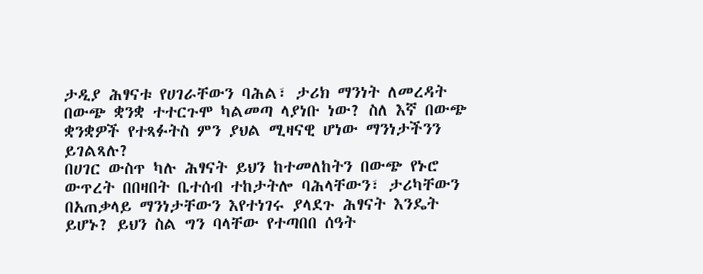ታዲያ ሕፃናቱ የሀገራቸውን ባሕል፣ ታሪክ ማንነት ለመረዳት በውጭ ቋንቋ ተተርጉሞ ካልመጣ ላያነቡ ነው? ስለ እኛ በውጭ ቋንቋዎች የተጻፉትስ ምን ያህል ሚዛናዊ ሆነው ማንነታችንን ይገልጻሉ?
በሀገር ውስጥ ካሉ ሕፃናት ይህን ከተመለከትን በውጭ የኑሮ ውጥረት በበዛበት ቤተሰብ ተከታትሎ ባሕላቸውን፣ ታሪካቸውን በአጠቃላይ ማንነታቸውን እየተነገሩ ያላደጉ ሕፃናት እንዴት ይሆኑ? ይህን ስል ግን ባላቸው የተጣበበ ሰዓት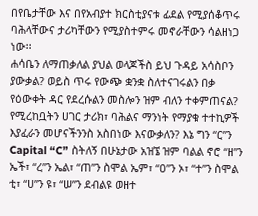በየቤታቸው እና በየአብያተ ክርስቲያናቱ ፊደል የሚያሰቆጥሩ ባሕላቸውና ታሪካቸውን የሚያስተምሩ መኖራቸውን ሳልዘነጋ ነው፡፡
ሐሳቤን ለማጠቃለል ያህል ወላጆችስ ይህ ጉዳይ አሳስቦን ያውቃል? ወይስ ጥሩ የውጭ ቋንቋ ስለተናገሩልን በቃ የዕውቀት ዳር የደረሱልን መስሎን ዝም ብለን ተቀምጠናል? የሚረከቧትን ሀገር ታሪክ፣ ባሕልና ማንነት የማያቁ ተተኪዎች እያፈራን መሆናችንንስ አስበነው እናውቃለን? እኔ ግን “ር”ን Capital “C” ስትለኝ በሁኔታው አዝኜ ዝም ባልል ኖሮ “ዘ”ን ኤች፣ “ረ”ን ኤል፣ “ጠ”ን ስሞል ኤም፣ “ዐ”ን ኦ፣ “ተ”ን ስሞል ቲ፣ “ሀ”ን ዩ፣ “ሠ”ን ደብልዩ ወዘተ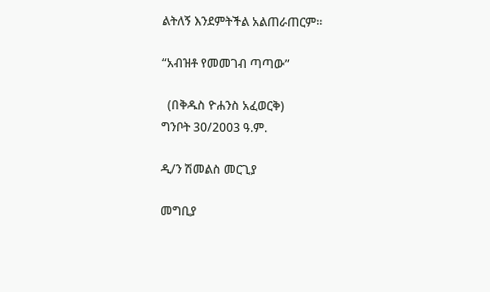ልትለኝ እንደምትችል አልጠራጠርም፡፡

“አብዝቶ የመመገብ ጣጣው”

  (በቅዱስ ዮሐንስ አፈወርቅ)
ግንቦት 30/2003 ዓ.ም.

ዲ/ን ሽመልስ መርጊያ

መግቢያ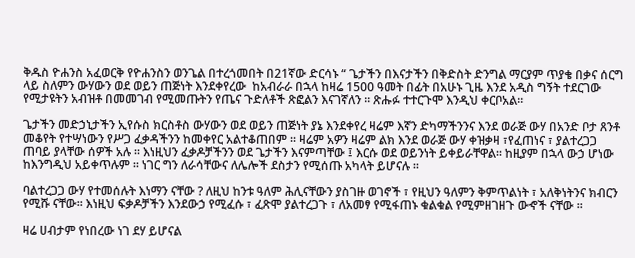ቅዱስ ዮሐንስ አፈወርቅ የዮሐንስን ወንጌል በተረጎመበት በ21ኛው ድርሳኑ “ ጌታችን በእናታችን በቅድስት ድንግል ማርያም ጥያቄ በቃና ሰርግ ላይ ስለምን ውሃውን ወደ ወይን ጠጅነት እንደቀየረው  ከአብራራ በኋላ ከዛሬ 1500 ዓመት በፊት በአሁኑ ጊዜ እንደ አዲስ ግኝት ተደርገው የሚታዩትን አብዝቶ በመመገብ የሚመጡትን የጤና ጉድለቶች ጽፎልን እናገኛለን ፡፡ ጽሑፉ ተተርጉሞ እንዲህ ቀርቦአል።

ጌታችን መድኃኒታችን ኢየሱስ ክርስቶስ ውሃውን ወደ ወይን ጠጅነት ያኔ እንደቀየረ ዛሬም እኛን ድካማችንንና እንደ ወራጅ ውሃ በአንድ ቦታ ጸንቶ መቆየት የተሣነውን የሥጋ ፈቃዳችንን ከመቀየር አልተቆጠበም ፡፡ ዛሬም አዎን ዛሬም ልክ እንደ ወራጅ ውሃ ቀዝቃዛ ፣የፈጠነና ፣ ያልተረጋጋ ጠባይ ያላቸው ሰዎች አሉ ፡፡ እነዚህን ፈቃዶቻችንን ወደ ጌታችን እናምጣቸው ፤ እርሱ ወደ ወይንነት ይቀይራቸዋል፡፡ ከዚያም በኋላ ውኃ ሆነው ከእንግዲህ አይቀጥሉም ፡፡ ነገር ግን ለራሳቸውና ለሌሎች ደስታን የሚሰጡ አካላት ይሆናሉ ፡፡

ባልተረጋጋ ውሃ የተመሰሉት እነማን ናቸው ? ለዚህ ከንቱ ዓለም ሕሊናቸውን ያስገዙ ወገኖች ፣ የዚህን ዓለምን ቅምጥልነት ፣ አለቅነትንና ክብርን የሚሹ ናቸው፡፡ እነዚህ ፍቃዶቻችን እንደውኃ የሚፈሱ ፣ ፈጽሞ ያልተረጋጉ ፣ ለአመፃ የሚፋጠኑ ቁልቁል የሚምዘገዘጉ ውኆች ናቸው ፡፡

ዛሬ ሀብታም የነበረው ነገ ደሃ ይሆናል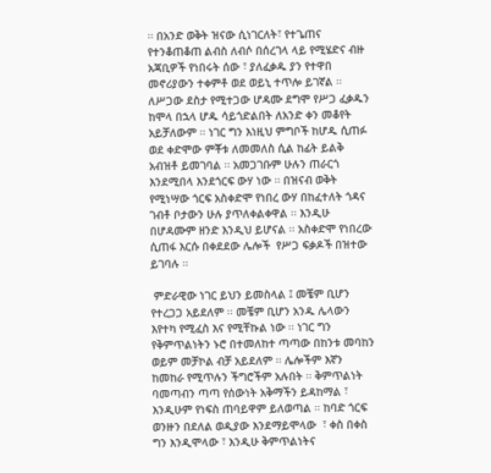፡፡ በአንድ ወቅት ዝናው ሲነገርለት፣ የተጌጠና የተንቆጠቆጠ ልብስ ለብሶ በሰረገላ ላይ የሚሄድና ብዙ አጃቢዎች የነበሩት ሰው ፣ ያለፈቃዱ ያን የተዋበ መኖሪያውን ተቀምቶ ወደ ወይኒ ተጥሎ ይገኛል ፡፡ ለሥጋው ደስታ የሚተጋው ሆዳሙ ደግሞ የሥጋ ፈቃዱን ከሞላ በኋላ ሆዱ ሳይጎድልበት ለአንድ ቀን መቆየት አይቻለውም ፡፡ ነገር ግን እነዚህ ምግቦች ከሆዱ ሲጠፉ ወደ ቀድሞው ምቾቱ ለመመለስ ሲል ከፊት ይልቅ አብዝቶ ይመገባል ፡፡ አመጋገቡም ሁሉን ጠራርጎ እንደሚበላ እንደጎርፍ ውሃ ነው ፡፡ በዝናብ ወቅት የሚነሣው ጎርፍ አስቀድሞ የነበረ ውሃ በከፈተለት ጎዳና ገብቶ ቦታውን ሁሉ ያጥለቀልቀዋል ፡፡ እንዲሁ በሆዳሙም ዘንድ እንዲህ ይሆናል ፡፡ አስቀድሞ የነበረው ሲጠፋ እርሱ በቀደደው ሌሎች  የሥጋ ፍቃዶች በዝተው ይገባሉ ፡፡

 ምድራዊው ነገር ይህን ይመስላል ፤ መቼም ቢሆን የተረጋጋ አይደለም ፡፡ መቼም ቢሆን አንዱ ሌላውን እየተካ የሚፈስ እና የሚቸኩል ነው ፡፡ ነገር ግን የቅምጥልነትን ኑሮ በተመለከተ ጣጣው በከንቱ መባከን ወይም መቻኮል ብቻ አይደለም ፡፡ ሌሎችም እኛን ከመከራ የሚጥሉን ችግሮችም አሉበት ፡፡ ቅምጥልነት ባመጣብን ጣጣ የሰውነት አቅማችን ይዳከማል ፣ እንዲሁም የነፍስ ጠባይዋም ይለወጣል ፡፡ ከባድ ጎርፍ ወንዙን በደለል ወዲያው እንደማይሞላው  ፣ ቀስ በቀስ ግን እንዲሞላው ፣ እንዲሁ ቅምጥልነትና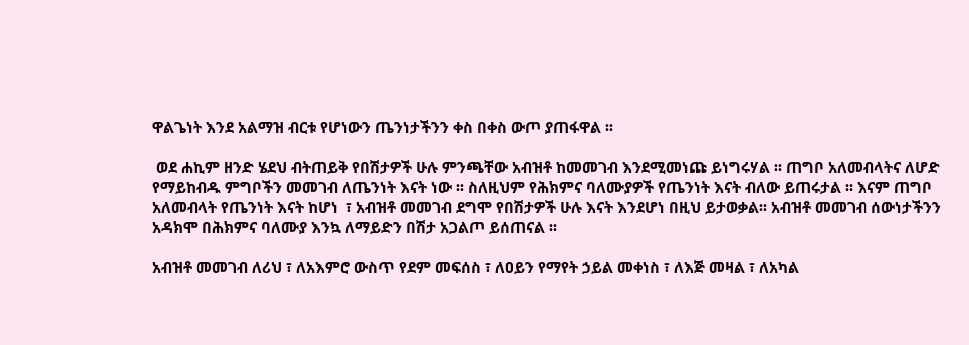ዋልጌነት እንደ አልማዝ ብርቱ የሆነውን ጤንነታችንን ቀስ በቀስ ውጦ ያጠፋዋል ፡፡

 ወደ ሐኪም ዘንድ ሄደህ ብትጠይቅ የበሽታዎች ሁሉ ምንጫቸው አብዝቶ ከመመገብ እንደሚመነጩ ይነግሩሃል ፡፡ ጠግቦ አለመብላትና ለሆድ የማይከብዱ ምግቦችን መመገብ ለጤንነት እናት ነው ፡፡ ስለዚህም የሕክምና ባለሙያዎች የጤንነት እናት ብለው ይጠሩታል ፡፡ እናም ጠግቦ አለመብላት የጤንነት እናት ከሆነ  ፣ አብዝቶ መመገብ ደግሞ የበሽታዎች ሁሉ እናት እንደሆነ በዚህ ይታወቃል፡፡ አብዝቶ መመገብ ሰውነታችንን አዳክሞ በሕክምና ባለሙያ እንኳ ለማይድን በሽታ አጋልጦ ይሰጠናል ፡፡

አብዝቶ መመገብ ለሪህ ፣ ለአእምሮ ውስጥ የደም መፍሰስ ፣ ለዐይን የማየት ኃይል መቀነስ ፣ ለእጅ መዛል ፣ ለአካል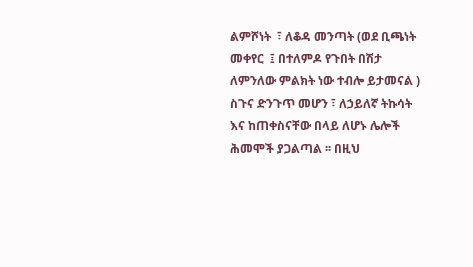ልምሾነት  ፣ ለቆዳ መንጣት (ወደ ቢጫነት መቀየር  ፤ በተለምዶ የጉበት በሽታ ለምንለው ምልክት ነው ተብሎ ይታመናል ) ስጉና ድንጉጥ መሆን ፣ ለኃይለኛ ትኩሳት እና ከጠቀስናቸው በላይ ለሆኑ ሌሎች ሕመሞች ያጋልጣል ፡፡ በዚህ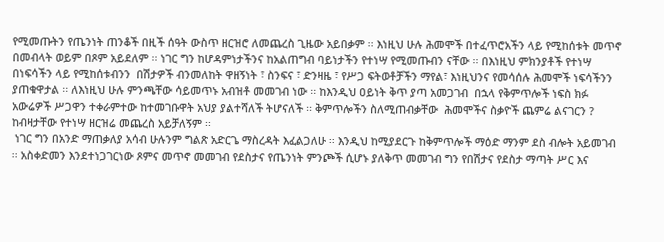የሚመጡትን የጤንነት ጠንቆች በዚች ሰዓት ውስጥ ዘርዝሮ ለመጨረስ ጊዜው አይበቃም ፡፡ እነዚህ ሁሉ ሕመሞች በተፈጥሮአችን ላይ የሚከሰቱት መጥኖ በመብላት ወይም በጾም አይደለም ፡፡ ነገር ግን ከሆዳምነታችንና ከአልጠግብ ባይነታችን የተነሣ የሚመጡብን ናቸው ፡፡ በእነዚህ ምክንያቶች የተነሣ በነፍሳችን ላይ የሚከሰቱብንን  በሽታዎች ብንመለከት ዋዘኝነት ፣ ስንፍና ፣ ድንዛዜ ፣ የሥጋ ፍትወቶቻችን ማየል፣ እነዚህንና የመሳሰሉ ሕመሞች ነፍሳችንን ያጠቁዋታል ፡፡ ለእነዚህ ሁሉ ምንጫቸው ሳይመጥኑ አብዝቶ መመገብ ነው ፡፡ ከእንዲህ ዐይነት ቅጥ ያጣ አመጋገብ  በኋላ የቅምጥሎች ነፍስ ክፉ አውሬዎች ሥጋዋን ተቀራምተው ከተመገቡዋት አህያ ያልተሻለች ትሆናለች ፡፡ ቅምጥሎችን ስለሚጠብቃቸው  ሕመሞችና ስቃዮች ጨምሬ ልናገርን ? ከብዛታቸው የተነሣ ዘርዝሬ መጨረስ አይቻለኝም ፡፡
 ነገር ግን በአንድ ማጠቃለያ አሳብ ሁሉንም ግልጽ አድርጌ ማስረዳት እፈልጋለሁ ፡፡ እንዲህ ከሚያደርጉ ከቅምጥሎች ማዕድ ማንም ደስ ብሎት አይመገብ ፡፡ አስቀድመን እንደተነጋገርነው ጾምና መጥኖ መመገብ የደስታና የጤንነት ምንጮች ሲሆኑ ያለቅጥ መመገብ ግን የበሽታና የደስታ ማጣት ሥር እና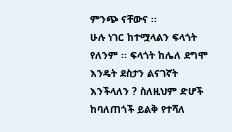ምንጭ ናቸውና ፡፡
ሁሉ ነገር ከተሟላልን ፍላጎት የለንም ፡፡ ፍላጎት ከሌለ ደግሞ እንዴት ደስታን ልናገኛት እንችላለን ? ስለዚህም ድሆች ከባለጠጎች ይልቅ የተሻለ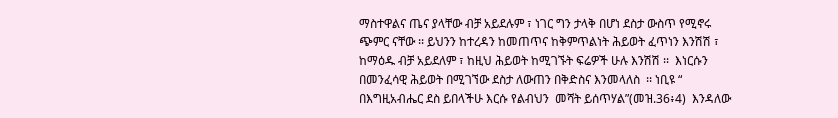ማስተዋልና ጤና ያላቸው ብቻ አይደሉም ፣ ነገር ግን ታላቅ በሆነ ደስታ ውስጥ የሚኖሩ ጭምር ናቸው ፡፡ ይህንን ከተረዳን ከመጠጥና ከቅምጥልነት ሕይወት ፈጥነን እንሽሽ ፣ ከማዕዱ ብቻ አይደለም ፣ ከዚህ ሕይወት ከሚገኙት ፍሬዎች ሁሉ እንሽሽ ፡፡  እነርሱን በመንፈሳዊ ሕይወት በሚገኘው ደስታ ለውጠን በቅድስና እንመላለስ  ፡፡ ነቢዩ “ በእግዚአብሔር ደስ ይበላችሁ እርሱ የልብህን  መሻት ይሰጥሃል”(መዝ.36፥4)  እንዳለው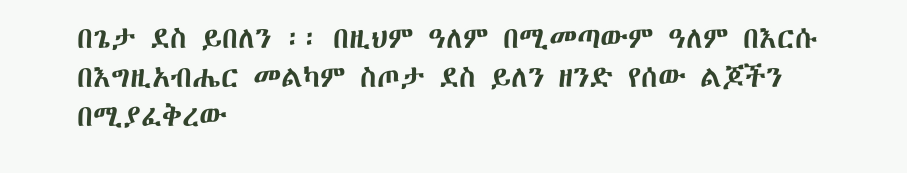በጌታ ደስ ይበለን ፡፡ በዚህም ዓለም በሚመጣውም ዓለም በእርሱ በእግዚአብሔር መልካም ስጦታ ደስ ይለን ዘንድ የሰው ልጆችን በሚያፈቅረው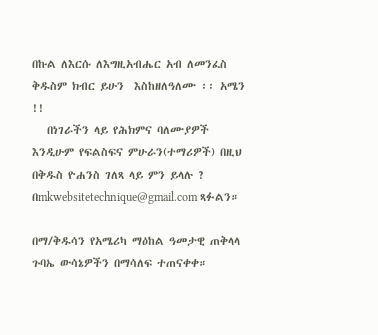በኩል ለእርሱ ለእግዚአብሔር አብ ለመንፈስ ቅዱስም ክብር ይሁን  እስከዘለዓለሙ ፡፡ አሜን !!
   በነገራችን ላይ የሕክምና ባለሙያዎች እንዲሁም የፍልስፍና ምሁራን(ተማሪዎች) በዚህ በቅዱስ ዮሐንስ ገለጻ ላይ ምን ይላሉ ? በmkwebsitetechnique@gmail.com ጻፉልን።

በማ/ቅዱሳን የአሜሪካ ማዕከል ዓመታዊ ጠቅላላ ጉባኤ ውሳኔዎችን በማሳለፍ ተጠናቀቀ።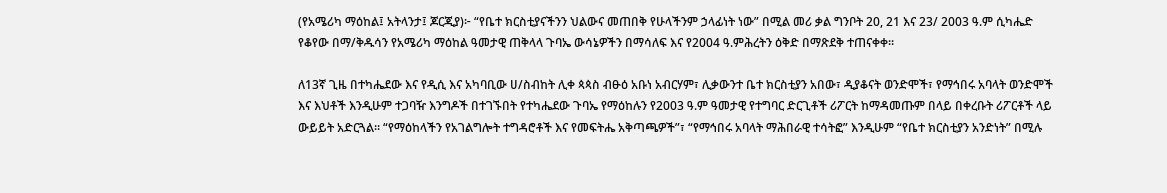(የአሜሪካ ማዕከል፤ አትላንታ፤ ጆርጂያ)፦ “የቤተ ክርስቲያናችንን ህልውና መጠበቅ የሁላችንም ኃላፊነት ነው” በሚል መሪ ቃል ግንቦት 20, 21 እና 23/ 2003 ዓ.ም ሲካሔድ የቆየው በማ/ቅዱሳን የአሜሪካ ማዕከል ዓመታዊ ጠቅላላ ጉባኤ ውሳኔዎችን በማሳለፍ እና የ2004 ዓ.ምሕረትን ዕቅድ በማጽደቅ ተጠናቀቀ።

ለ13ኛ ጊዜ በተካሔደው እና የዲሲ እና አካባቢው ሀ/ስብከት ሊቀ ጳጳስ ብፁዕ አቡነ አብርሃም፣ ሊቃውንተ ቤተ ክርስቲያን አበው፣ ዲያቆናት ወንድሞች፣ የማኅበሩ አባላት ወንድሞች እና እህቶች እንዲሁም ተጋባዥ እንግዶች በተገኙበት የተካሔደው ጉባኤ የማዕከሉን የ2003 ዓ.ም ዓመታዊ የተግባር ድርጊቶች ሪፖርት ከማዳመጡም በላይ በቀረቡት ሪፖርቶች ላይ ውይይት አድርጓል። “የማዕከላችን የአገልግሎት ተግዳሮቶች እና የመፍትሔ አቅጣጫዎች”፣ “የማኅበሩ አባላት ማሕበራዊ ተሳትፎ” እንዲሁም “የቤተ ክርስቲያን አንድነት” በሚሉ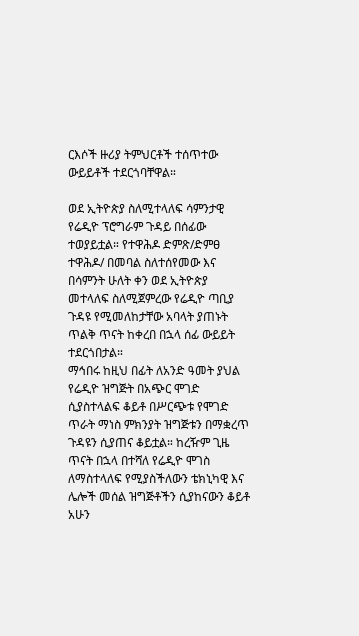ርእሶች ዙሪያ ትምህርቶች ተሰጥተው ውይይቶች ተደርጎባቸዋል።

ወደ ኢትዮጵያ ስለሚተላለፍ ሳምንታዊ የሬዲዮ ፕሮግራም ጉዳይ በሰፊው ተወያይቷል። የተዋሕዶ ድምጽ/ድምፀ ተዋሕዶ/ በመባል ስለተሰየመው እና በሳምንት ሁለት ቀን ወደ ኢትዮጵያ መተላለፍ ስለሚጀምረው የሬዲዮ ጣቢያ ጉዳዩ የሚመለከታቸው አባላት ያጠኑት ጥልቅ ጥናት ከቀረበ በኋላ ሰፊ ውይይት ተደርጎበታል።
ማኅበሩ ከዚህ በፊት ለአንድ ዓመት ያህል የሬዲዮ ዝግጅት በአጭር ሞገድ ሲያስተላልፍ ቆይቶ በሥርጭቱ የሞገድ ጥራት ማነስ ምክንያት ዝግጅቱን በማቋረጥ ጉዳዩን ሲያጠና ቆይቷል። ከረዥም ጊዜ ጥናት በኋላ በተሻለ የሬዲዮ ሞገስ ለማስተላለፍ የሚያስችለውን ቴክኒካዊ እና ሌሎች መሰል ዝግጅቶችን ሲያከናውን ቆይቶ አሁን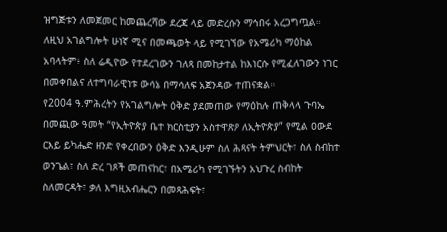ዝግጅቱን ለመጀመር ከመጨረሻው ደረጃ ላይ መድረሱን ማኅበሩ አረጋግጧል። ለዚህ አገልግሎት ሁነኛ ሚና በመጫወት ላይ የሚገኘው የአሜሪካ ማዕከል አባላትም፥ ስለ ሬዲዮው የተደረገውን ገለጻ በመከታተል ከእነርሱ የሚፈለገውን ነገር በመቀበልና ለተግባራዊነቱ ውሳኔ በማሳለፍ አጀንዳው ተጠናቋል።
የ2004 ዓ.ምሕረትን የአገልግሎት ዕቅድ ያደመጠው የማዕከሉ ጠቅላላ ጉባኤ በመጪው ዓመት “የኢትዮጵያ ቤተ ክርስቲያን አስተዋጽዖ ለኢትዮጵያ” የሚል ዐውደ ርእይ ይካሔድ ዘንድ የቀረበውን ዕቅድ እንዲሁም ስለ ሕጻናት ትምህርት፣ ስለ ስብከተ ወንጌል፣ ስለ ድረ ገጾች መጠናከር፣ በአሜሪካ የሚገኙትን አህጉረ ስብከት ስለመርዳት፣ ቃለ እግዚአብሔርን በመጻሕፍት፣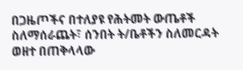በጋዜጦችና በተለያዩ የሕትመት ውጤቶች ስለማሰራጨት፣ ሰንበት ት/ቤቶችን ስለመርዳት ወዘተ በጠቅላላው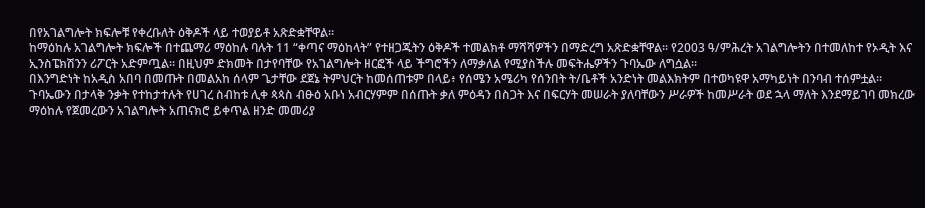በየአገልግሎት ክፍሎቹ የቀረቡለት ዕቅዶች ላይ ተወያይቶ አጽድቋቸዋል።
ከማዕከሉ አገልግሎት ክፍሎች በተጨማሪ ማዕከሉ ባሉት 11 “ቀጣና ማዕከላት” የተዘጋጁትን ዕቅዶች ተመልክቶ ማሻሻዎችን በማድረግ አጽድቋቸዋል። የ2003 ዓ/ምሕረት አገልግሎትን በተመለከተ የኦዲት እና ኢንስፔክሽንን ሪፖርት አድምጧል። በዚህም ድክመት በታየባቸው የአገልግሎት ዘርፎች ላይ ችግሮችን ለማቃለል የሚያስችሉ መፍትሔዎችን ጉባኤው ለግሷል።
በእንግድነት ከአዲስ አበባ በመጡት በመልአከ ሰላም ጌታቸው ደጀኔ ትምህርት ከመሰጠቱም በላይ፥ የሰሜን አሜሪካ የሰንበት ት/ቤቶች አንድነት መልእክትም በተወካዩዋ አማካይነት በንባብ ተሰምቷል።
ጉባኤውን በታላቅ ንቃት የተከታተሉት የሀገረ ስብከቱ ሊቀ ጳጳስ ብፁዕ አቡነ አብርሃምም በሰጡት ቃለ ምዕዳን በስጋት እና በፍርሃት መሠራት ያለባቸውን ሥራዎች ከመሥራት ወደ ኋላ ማለት እንደማይገባ መክረው ማዕከሉ የጀመረውን አገልግሎት አጠናክሮ ይቀጥል ዘንድ መመሪያ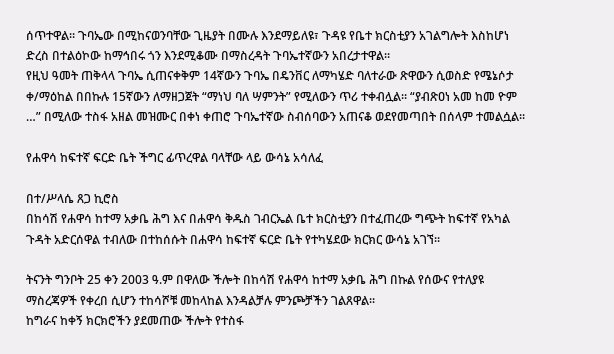ሰጥተዋል። ጉባኤው በሚከናወንባቸው ጊዜያት በሙሉ እንደማይለዩ፣ ጉዳዩ የቤተ ክርስቲያን አገልግሎት እስከሆነ ድረስ በተልዕኮው ከማኅበሩ ጎን እንደሚቆሙ በማስረዳት ጉባኤተኛውን አበረታተዋል።
የዚህ ዓመት ጠቅላላ ጉባኤ ሲጠናቀቅም 14ኛውን ጉባኤ በዴንቨር ለማካሄድ ባለተራው ጽዋውን ሲወስድ የሜኔሶታ ቀ/ማዕከል በበኩሉ 15ኛውን ለማዘጋጀት “ማነህ ባለ ሣምንት” የሚለውን ጥሪ ተቀብሏል። “ያብጽዐነ አመ ከመ ዮም …” በሚለው ተስፋ አዘል መዝሙር በቀነ ቀጠሮ ጉባኤተኛው ስብሰባውን አጠናቆ ወደየመጣበት በሰላም ተመልሷል።

የሐዋሳ ከፍተኛ ፍርድ ቤት ችግር ፊጥረዋል ባላቸው ላይ ውሳኔ አሳለፈ

በተ/ሥላሴ ጸጋ ኪሮስ
በከሳሽ የሐዋሳ ከተማ አቃቤ ሕግ እና በሐዋሳ ቅዱስ ገብርኤል ቤተ ክርስቲያን በተፈጠረው ግጭት ከፍተኛ የአካል ጉዳት አድርሰዋል ተብለው በተከሰሱት በሐዋሳ ከፍተኛ ፍርድ ቤት የተካሄደው ክርክር ውሳኔ አገኘ፡፡

ትናንት ግንቦት 25 ቀን 2003 ዓ.ም በዋለው ችሎት በከሳሽ የሐዋሳ ከተማ አቃቤ ሕግ በኩል የሰውና የተለያዩ ማስረጃዎች የቀረበ ሲሆን ተከሳሾቹ መከላከል እንዳልቻሉ ምንጮቻችን ገልጸዋል፡፡
ከግራና ከቀኝ ክርክሮችን ያደመጠው ችሎት የተስፋ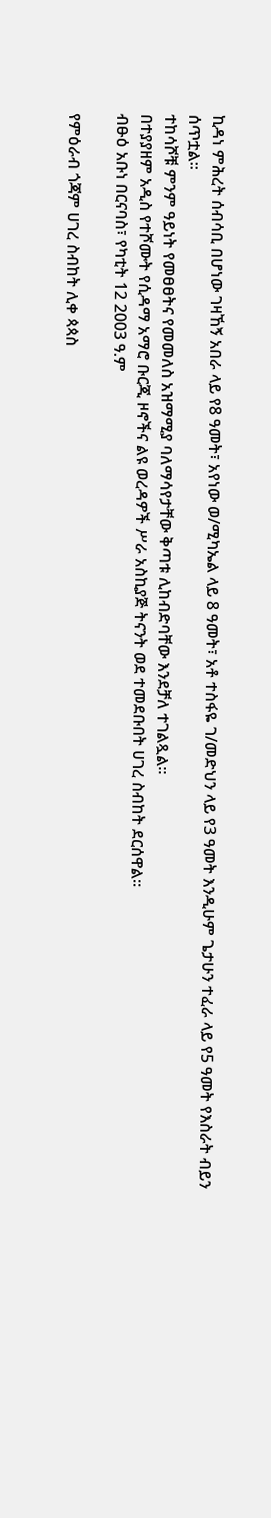ኪዳነ ምሕረት ሰብሳቢ በሆነው ገዛኸኝ አበራ ላይ የ8 ዓመት፣ አየነው ወ/ሚካኤል ላይ 8 ዓመት፣ አቶ ተስፋዬ ገ/መድህን ላይ የ3 ዓመት እንዲሁም ጌታሁን ተፈራ ላይ የ5 ዓመት የእስራት ብይን ሰጥቷል፡፡
ተከሳሾቹ ምንም ዓይነት የመፀፀትና የመመለስ አዝማሚያ ባለማሳየታቸው ቅጣቱ ሊከብድባቸው እንደቻለ ተገልጿል፡፡
በተያያዘም አዲስ የተሾሙት የሲዳማ አማሮ ቡርጂ ዞኖችና ልዩ ወረዳዎች ሥራ አስኪያጅ ትናንት ወደ ተመደቡበት ሀገረ ስብከት ደርሰዋል፡፡
ብፁዕ አቡነ በርናባስ፣ የካቲት 12 2003 ዓ.ም

የምዕራብ ጎጃም ሀገረ ስብከት ሊቀ ጳጳስ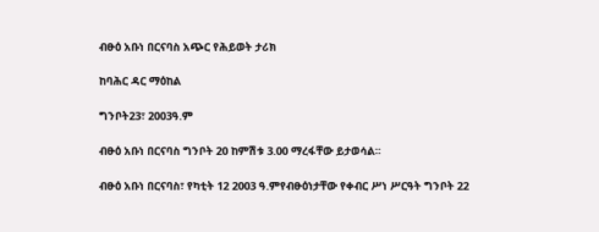ብፁዕ አቡነ በርናባስ አጭር የሕይወት ታሪክ

ከባሕር ዳር ማዕከል

ግንቦት23፣ 2003ዓ.ም

ብፁዕ አቡነ በርናባስ ግንቦት 20 ከምሽቱ 3.00 ማረፋቸው ይታወሳል፡፡

ብፁዕ አቡነ በርናባስ፣ የካቲት 12 2003 ዓ.ምየብፁዕነታቸው የቀብር ሥነ ሥርዓት ግንቦት 22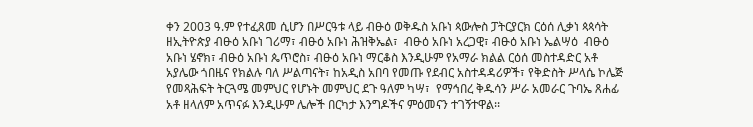ቀን 2003 ዓ.ም የተፈጸመ ሲሆን በሥርዓቱ ላይ ብፁዕ ወቅዱስ አቡነ ጳውሎስ ፓትርያርክ ርዕሰ ሊቃነ ጳጳሳት ዘኢትዮጵያ ብፁዕ አቡነ ገሪማ፣ ብፁዕ አቡነ ሕዝቅኤል፣  ብፁዕ አቡነ አረጋዊ፣ ብፁዕ አቡነ ኤልሣዕ  ብፁዕ አቡነ ሄኖክ፣ ብፁዕ አቡነ ጴጥሮስ፣ ብፁዕ አቡነ ማርቆስ እንዲሁም የአማራ ክልል ርዕሰ መስተዳድር አቶ አያሌው ጎበዜና የክልሉ ባለ ሥልጣናት፣ ከአዲስ አበባ የመጡ የደብር አስተዳዳሪዎች፣ የቅድስት ሥላሴ ኮሌጅ የመጻሕፍት ትርጓሜ መምህር የሆኑት መምህር ደጉ ዓለም ካሣ፣  የማኅበረ ቅዱሳን ሥራ አመራር ጉባኤ ጸሐፊ አቶ ዘላለም አጥናፉ እንዲሁም ሌሎች በርካታ እንግዶችና ምዕመናን ተገኝተዋል፡፡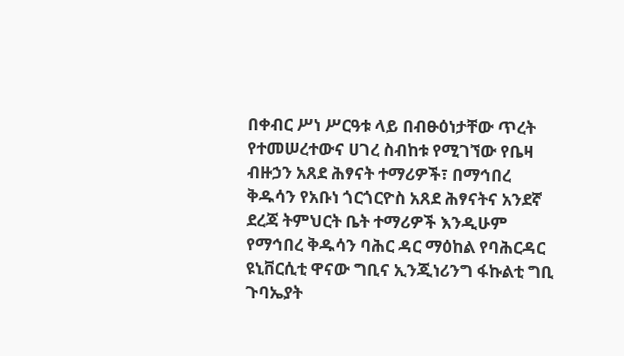በቀብር ሥነ ሥርዓቱ ላይ በብፁዕነታቸው ጥረት የተመሠረተውና ሀገረ ስብከቱ የሚገኘው የቤዛ ብዙኃን አጸደ ሕፃናት ተማሪዎች፣ በማኅበረ ቅዱሳን የአቡነ ጎርጎርዮስ አጸደ ሕፃናትና አንደኛ ደረጃ ትምህርት ቤት ተማሪዎች እንዲሁም የማኅበረ ቅዱሳን ባሕር ዳር ማዕከል የባሕርዳር ዩኒቨርሲቲ ዋናው ግቢና ኢንጂነሪንግ ፋኩልቲ ግቢ ጉባኤያት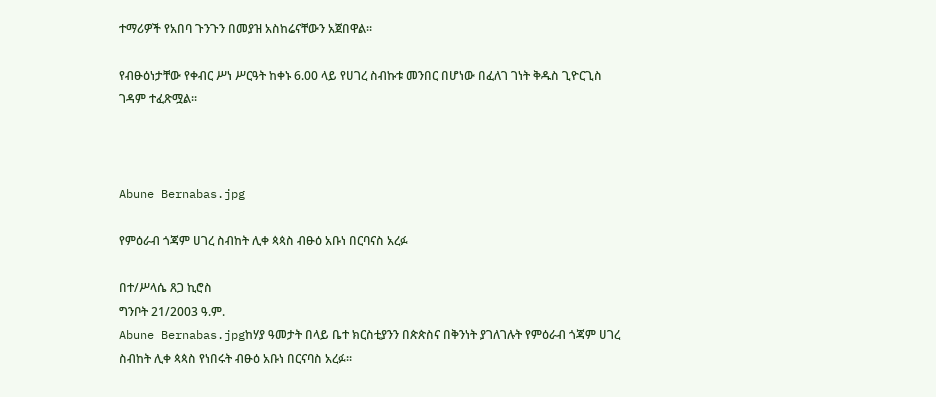ተማሪዎች የአበባ ጉንጉን በመያዝ አስከሬናቸውን አጀበዋል፡፡

የብፁዕነታቸው የቀብር ሥነ ሥርዓት ከቀኑ 6.00 ላይ የሀገረ ስብኩቱ መንበር በሆነው በፈለገ ገነት ቅዱስ ጊዮርጊስ ገዳም ተፈጽሟል፡፡



Abune Bernabas.jpg

የምዕራብ ጎጃም ሀገረ ስብከት ሊቀ ጳጳስ ብፁዕ አቡነ በርባናስ አረፉ

በተ/ሥላሴ ጸጋ ኪሮስ
ግንቦት 21/2003 ዓ.ም.
Abune Bernabas.jpgከሃያ ዓመታት በላይ ቤተ ክርስቲያንን በጵጵስና በቅንነት ያገለገሉት የምዕራብ ጎጃም ሀገረ ስብከት ሊቀ ጳጳስ የነበሩት ብፁዕ አቡነ በርናባስ አረፉ፡፡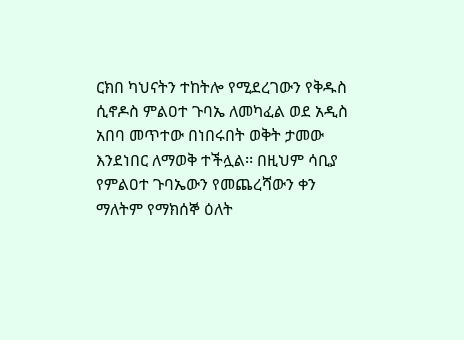ርክበ ካህናትን ተከትሎ የሚደረገውን የቅዱስ ሲኖዶስ ምልዐተ ጉባኤ ለመካፈል ወደ አዲስ አበባ መጥተው በነበሩበት ወቅት ታመው እንደነበር ለማወቅ ተችሏል፡፡ በዚህም ሳቢያ የምልዐተ ጉባኤውን የመጨረሻውን ቀን ማለትም የማክሰኞ ዕለት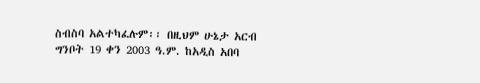ስብስባ አልተካፈሉም፡፡ በዚህም ሁኔታ አርብ ግንቦት 19 ቀን 2003 ዓ.ም. ከአዲስ አበባ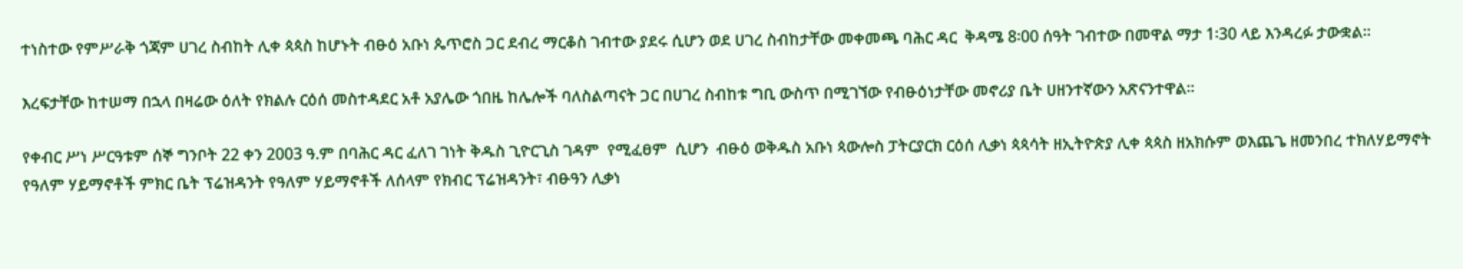ተነስተው የምሥራቅ ጎጃም ሀገረ ስብከት ሊቀ ጳጳስ ከሆኑት ብፁዕ አቡነ ጴጥሮስ ጋር ደብረ ማርቆስ ገብተው ያደሩ ሲሆን ወደ ሀገረ ስብከታቸው መቀመጫ ባሕር ዳር  ቅዳሜ 8፡00 ሰዓት ገብተው በመዋል ማታ 1፡30 ላይ እንዳረፉ ታውቋል፡፡

እረፍታቸው ከተሠማ በኋላ በዛሬው ዕለት የክልሉ ርዕሰ መስተዳደር አቶ አያሌው ጎበዜ ከሌሎች ባለስልጣናት ጋር በሀገረ ስብከቱ ግቢ ውስጥ በሚገኘው የብፁዕነታቸው መኖሪያ ቤት ሀዘንተኛውን አጽናንተዋል፡፡

የቀብር ሥነ ሥርዓቱም ሰኞ ግንቦት 22 ቀን 2003 ዓ.ም በባሕር ዳር ፈለገ ገነት ቅዱስ ጊዮርጊስ ገዳም  የሚፈፀም  ሲሆን  ብፁዕ ወቅዱስ አቡነ ጳውሎስ ፓትርያርክ ርዕሰ ሊቃነ ጳጳሳት ዘኢትዮጵያ ሊቀ ጳጳስ ዘአክሱም ወእጨጌ ዘመንበረ ተክለሃይማኖት የዓለም ሃይማኖቶች ምክር ቤት ፕሬዝዳንት የዓለም ሃይማኖቶች ለሰላም የክብር ፕሬዝዳንት፣ ብፁዓን ሊቃነ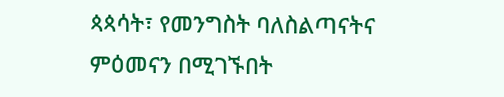ጳጳሳት፣ የመንግስት ባለስልጣናትና ምዕመናን በሚገኙበት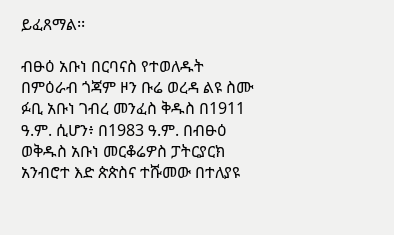ይፈጸማል፡፡

ብፁዕ አቡነ በርባናስ የተወለዱት በምዕራብ ጎጃም ዞን ቡሬ ወረዳ ልዩ ስሙ ፉቢ አቡነ ገብረ መንፈስ ቅዱስ በ1911 ዓ.ም. ሲሆን፥ በ1983 ዓ.ም. በብፁዕ ወቅዱስ አቡነ መርቆሬዎስ ፓትርያርክ አንብሮተ እድ ጵጵስና ተሹመው በተለያዩ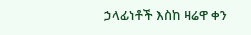ኃላፊነቶች እስከ ዛሬዋ ቀን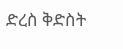ድረስ ቅድስት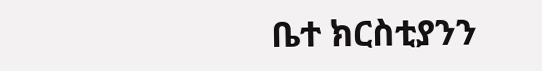ቤተ ክርስቲያንን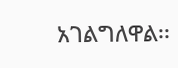አገልግለዋል፡፡